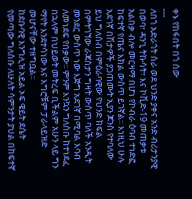ቀኑ የከፋበት በጎ ሰው
---
ለበጎ አድራጎት ስራ ወደ ህንድ ያቀና አንድ ብሪታንያዊ በወባ፣ ዳንጊ ትኩሳት፣ እና ኮቪድ-19 መጠቃቱ አልበቃ ብሎ መርዛማ በሆነ የኮብራ ዕባብ ተነድፎ ከፍተኛ የጤና እክል ውስጥ ይገኛል፡፡ እነዚህ ሁሉ አደገኛ በሽታዎች ያጋጠሙት ኢያን ጆንስ የተባለው ይህ ግለሰብ በምዕራባዊው የህንድ ክፍል በምትገኘው ራጃስታን ግዛት ውስጥ ባለች አንዲት መንደር ውስጥ ነው እጅግ አደገኛ በሚባል እባብ ለመነደፍ የበቃው፡፡ ምንም እንኳን ግለሰቡ ከተነደፈ በኋላም በህይወት መትረፍ ቢችልም አሁን ላይ ግን ማየት እንደተሳነው እና እግሮቹም ፓራላይዝድ መሆናቸው ተዘግቧል፡፡
ከደቡባዊ እንግሊዝ አይል ኦፍ ዌይት ደሴት የመጣው ግለሰቡ ለሁለት ሳምንታት ያህል በከፍተኛ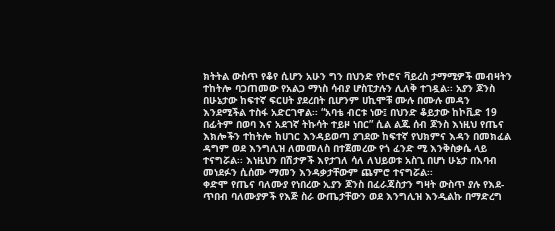ክትትል ውስጥ የቆየ ሲሆን አሁን ግን በህንድ የኮሮና ቫይረስ ታማሚዎች መብዛትን ተከትሎ ባጋጠመው የአልጋ ማነስ ሳብያ ሆስፒታሉን ሊለቅ ተገዷል፡፡ አያን ጆንስ በሁኔታው ከፍተኛ ፍርሀት ያደረበት ቢሆንም ሀኪሞቹ ሙሉ በሙሉ መዳን እንደሚችል ተስፋ አድርገዋል፡፡ “አባቴ ብርቱ ነው፤ በህንድ ቆይታው ከኮቪድ 19 በፊትም በወባ እና አደገኛ ትኩሳት ተይዞ ነበር” ሲል ልጁ ሰብ ጆንስ እነዚህ የጤና እክሎችን ተከትሎ ከሀገር እንዳይወጣ ያገደው ከፍተኛ የህክምና እዳን በመክፈል ዳግም ወደ እንግሊዝ ለመመለስ በተጀመረው የጎ ፈንድ ሚ እንቅስቃሴ ላይ ተናግሯል፡፡ እነዚህን በሽታዎች እየታገለ ሳለ ለህይወቱ አስጊ በሆነ ሁኔታ በእባብ መነደፉን ሲሰሙ ማመን እንዳቃታቸውም ጨምሮ ተናግሯል፡፡
ቀድሞ የጤና ባለሙያ የነበረው ኢያን ጆንስ በፈራጃስታን ግዛት ውስጥ ያሉ የእደ-ጥበብ ባለሙያዎች የእጅ ስራ ውጤታቸውን ወደ እንግሊዝ እንዲልኩ በማድረግ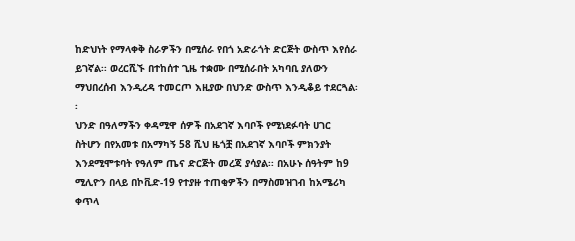ከድህነት የማላቀቅ ስራዎችን በሚሰራ የበጎ አድራጎት ድርጅት ውስጥ እየሰራ ይገኛል፡፡ ወረርሺኙ በተከሰተ ጊዜ ተቋሙ በሚሰራበት አካባቢ ያለውን ማህበረሰብ እንዲረዳ ተመርጦ እዚያው በህንድ ውስጥ እንዲቆይ ተደርጓል፡፡
ህንድ በዓለማችን ቀዳሚዋ ሰዎች በአደገኛ እባቦች የሚነደፉባት ሀገር ስትሆን በየአመቱ በአማካኝ 58 ሺህ ዜጎቿ በአደገኛ እባቦች ምክንያት እንደሚሞቱባት የዓለም ጤና ድርጅት መረጃ ያሳያል፡፡ በአሁኑ ሰዓትም ከ9 ሚሊዮን በላይ በኮቪድ-19 የተያዙ ተጠቂዎችን በማስመዝገብ ከአሜሪካ ቀጥላ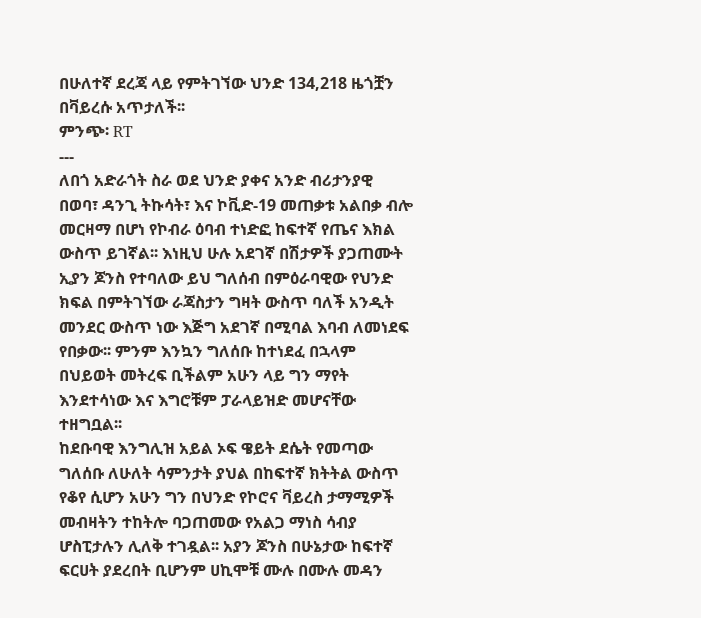በሁለተኛ ደረጃ ላይ የምትገኘው ህንድ 134,218 ዜጎቿን በቫይረሱ አጥታለች፡፡
ምንጭ፡ RT
---
ለበጎ አድራጎት ስራ ወደ ህንድ ያቀና አንድ ብሪታንያዊ በወባ፣ ዳንጊ ትኩሳት፣ እና ኮቪድ-19 መጠቃቱ አልበቃ ብሎ መርዛማ በሆነ የኮብራ ዕባብ ተነድፎ ከፍተኛ የጤና እክል ውስጥ ይገኛል፡፡ እነዚህ ሁሉ አደገኛ በሽታዎች ያጋጠሙት ኢያን ጆንስ የተባለው ይህ ግለሰብ በምዕራባዊው የህንድ ክፍል በምትገኘው ራጃስታን ግዛት ውስጥ ባለች አንዲት መንደር ውስጥ ነው እጅግ አደገኛ በሚባል እባብ ለመነደፍ የበቃው፡፡ ምንም እንኳን ግለሰቡ ከተነደፈ በኋላም በህይወት መትረፍ ቢችልም አሁን ላይ ግን ማየት እንደተሳነው እና እግሮቹም ፓራላይዝድ መሆናቸው ተዘግቧል፡፡
ከደቡባዊ እንግሊዝ አይል ኦፍ ዌይት ደሴት የመጣው ግለሰቡ ለሁለት ሳምንታት ያህል በከፍተኛ ክትትል ውስጥ የቆየ ሲሆን አሁን ግን በህንድ የኮሮና ቫይረስ ታማሚዎች መብዛትን ተከትሎ ባጋጠመው የአልጋ ማነስ ሳብያ ሆስፒታሉን ሊለቅ ተገዷል፡፡ አያን ጆንስ በሁኔታው ከፍተኛ ፍርሀት ያደረበት ቢሆንም ሀኪሞቹ ሙሉ በሙሉ መዳን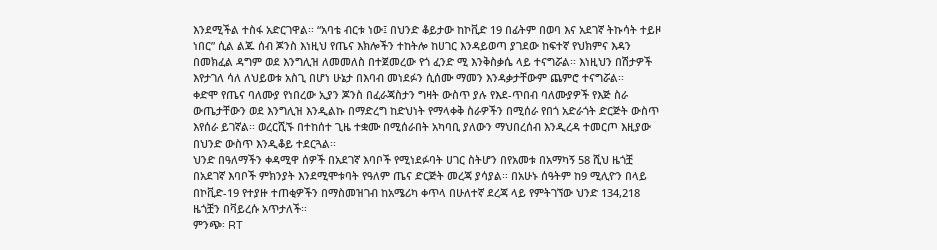እንደሚችል ተስፋ አድርገዋል፡፡ “አባቴ ብርቱ ነው፤ በህንድ ቆይታው ከኮቪድ 19 በፊትም በወባ እና አደገኛ ትኩሳት ተይዞ ነበር” ሲል ልጁ ሰብ ጆንስ እነዚህ የጤና እክሎችን ተከትሎ ከሀገር እንዳይወጣ ያገደው ከፍተኛ የህክምና እዳን በመክፈል ዳግም ወደ እንግሊዝ ለመመለስ በተጀመረው የጎ ፈንድ ሚ እንቅስቃሴ ላይ ተናግሯል፡፡ እነዚህን በሽታዎች እየታገለ ሳለ ለህይወቱ አስጊ በሆነ ሁኔታ በእባብ መነደፉን ሲሰሙ ማመን እንዳቃታቸውም ጨምሮ ተናግሯል፡፡
ቀድሞ የጤና ባለሙያ የነበረው ኢያን ጆንስ በፈራጃስታን ግዛት ውስጥ ያሉ የእደ-ጥበብ ባለሙያዎች የእጅ ስራ ውጤታቸውን ወደ እንግሊዝ እንዲልኩ በማድረግ ከድህነት የማላቀቅ ስራዎችን በሚሰራ የበጎ አድራጎት ድርጅት ውስጥ እየሰራ ይገኛል፡፡ ወረርሺኙ በተከሰተ ጊዜ ተቋሙ በሚሰራበት አካባቢ ያለውን ማህበረሰብ እንዲረዳ ተመርጦ እዚያው በህንድ ውስጥ እንዲቆይ ተደርጓል፡፡
ህንድ በዓለማችን ቀዳሚዋ ሰዎች በአደገኛ እባቦች የሚነደፉባት ሀገር ስትሆን በየአመቱ በአማካኝ 58 ሺህ ዜጎቿ በአደገኛ እባቦች ምክንያት እንደሚሞቱባት የዓለም ጤና ድርጅት መረጃ ያሳያል፡፡ በአሁኑ ሰዓትም ከ9 ሚሊዮን በላይ በኮቪድ-19 የተያዙ ተጠቂዎችን በማስመዝገብ ከአሜሪካ ቀጥላ በሁለተኛ ደረጃ ላይ የምትገኘው ህንድ 134,218 ዜጎቿን በቫይረሱ አጥታለች፡፡
ምንጭ፡ RT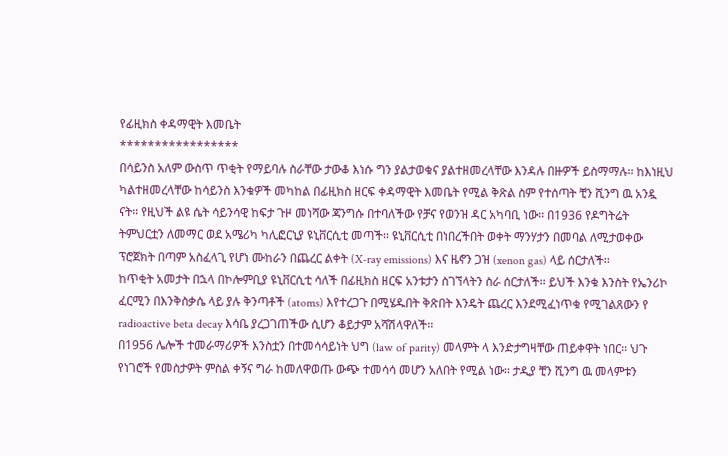የፊዚክስ ቀዳማዊት እመቤት
*****************
በሳይንስ አለም ውስጥ ጥቂት የማይባሉ ስራቸው ታውቆ እነሱ ግን ያልታወቁና ያልተዘመረላቸው እንዳሉ በዙዎች ይስማማሉ፡፡ ከእነዚህ ካልተዘመረላቸው ከሳይንስ እንቁዎች መካከል በፊዚክስ ዘርፍ ቀዳማዊት እመቤት የሚል ቅጽል ስም የተሰጣት ቺን ሺንግ ዉ አንዷ ናት፡፡ የዚህች ልዩ ሴት ሳይንሳዊ ከፍታ ጉዞ መነሻው ጃንግሱ በተባለችው የቻና የወንዝ ዳር አካባቢ ነው፡፡ በ1936 የዶግትሬት ትምህርቷን ለመማር ወደ አሜሪካ ካሊፎርኒያ ዩኒቨርሲቲ መጣች፡፡ ዩኒቨርሲቲ በነበረችበት ወቀት ማንሃታን በመባል ለሚታወቀው ፕሮጀክት በጣም አስፈላጊ የሆነ ሙከራን በጨረር ልቀት (X-ray emissions) እና ዜኖን ጋዝ (xenon gas) ላይ ሰርታለች፡፡
ከጥቂት አመታት በኋላ በኮሎምቢያ ዩኒቨርሲቲ ሳለች በፊዚክስ ዘርፍ አንቱታን ስገኘላትን ስራ ሰርታለች፡፡ ይህች እንቁ እንስት የኤንሪኮ ፈርሚን በእንቅስቃሴ ላይ ያሉ ቅንጣቶች (atoms) እየተረጋጉ በሚሄዱበት ቅጽበት እንዴት ጨረር እንደሚፈነጥቁ የሚገልጸውን የ radioactive beta decay እሳቤ ያረጋገጠችው ሲሆን ቆይታም አሻሽላዋለች፡፡
በ1956 ሌሎች ተመራማሪዎች እንስቷን በተመሳሳይነት ህግ (law of parity) መላምት ላ እንድታግዛቸው ጠይቀዋት ነበር፡፡ ህጉ የነገሮች የመስታዎት ምስል ቀኝና ግራ ከመለዋወጡ ውጭ ተመሳሳ መሆን አለበት የሚል ነው፡፡ ታዲያ ቺን ሺንግ ዉ መላምቱን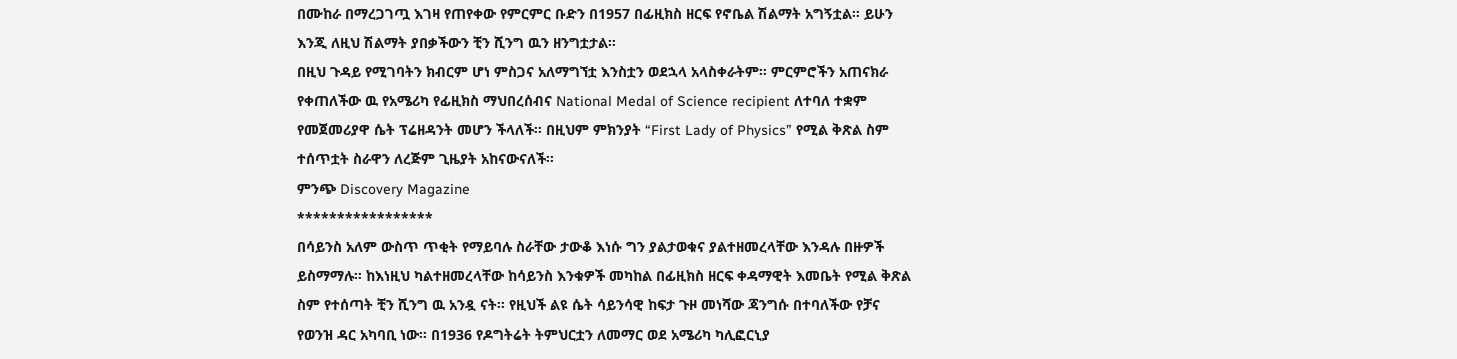በሙከራ በማረጋገጧ እገዛ የጠየቀው የምርምር ቡድን በ1957 በፊዚክስ ዘርፍ የኖቤል ሽልማት አግኝቷል፡፡ ይሁን እንጂ ለዚህ ሽልማት ያበቃችውን ቺን ሺንግ ዉን ዘንግቷታል፡፡
በዚህ ጉዳይ የሚገባትን ክብርም ሆነ ምስጋና አለማግኘቷ እንስቷን ወደኋላ አላስቀራትም፡፡ ምርምሮችን አጠናክራ የቀጠለችው ዉ የአሜሪካ የፊዚክስ ማህበረሰብና National Medal of Science recipient ለተባለ ተቋም የመጀመሪያዋ ሴት ፕሬዘዳንት መሆን ችላለች፡፡ በዚህም ምክንያት “First Lady of Physics” የሚል ቅጽል ስም ተሰጥቷት ስራዋን ለረጅም ጊዜያት አከናውናለች፡፡
ምንጭ Discovery Magazine
*****************
በሳይንስ አለም ውስጥ ጥቂት የማይባሉ ስራቸው ታውቆ እነሱ ግን ያልታወቁና ያልተዘመረላቸው እንዳሉ በዙዎች ይስማማሉ፡፡ ከእነዚህ ካልተዘመረላቸው ከሳይንስ እንቁዎች መካከል በፊዚክስ ዘርፍ ቀዳማዊት እመቤት የሚል ቅጽል ስም የተሰጣት ቺን ሺንግ ዉ አንዷ ናት፡፡ የዚህች ልዩ ሴት ሳይንሳዊ ከፍታ ጉዞ መነሻው ጃንግሱ በተባለችው የቻና የወንዝ ዳር አካባቢ ነው፡፡ በ1936 የዶግትሬት ትምህርቷን ለመማር ወደ አሜሪካ ካሊፎርኒያ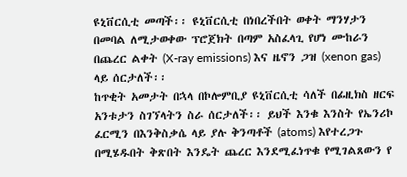ዩኒቨርሲቲ መጣች፡፡ ዩኒቨርሲቲ በነበረችበት ወቀት ማንሃታን በመባል ለሚታወቀው ፕሮጀክት በጣም አስፈላጊ የሆነ ሙከራን በጨረር ልቀት (X-ray emissions) እና ዜኖን ጋዝ (xenon gas) ላይ ሰርታለች፡፡
ከጥቂት አመታት በኋላ በኮሎምቢያ ዩኒቨርሲቲ ሳለች በፊዚክስ ዘርፍ አንቱታን ስገኘላትን ስራ ሰርታለች፡፡ ይህች እንቁ እንስት የኤንሪኮ ፈርሚን በእንቅስቃሴ ላይ ያሉ ቅንጣቶች (atoms) እየተረጋጉ በሚሄዱበት ቅጽበት እንዴት ጨረር እንደሚፈነጥቁ የሚገልጸውን የ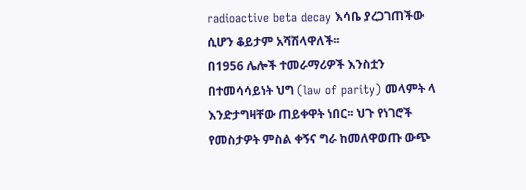radioactive beta decay እሳቤ ያረጋገጠችው ሲሆን ቆይታም አሻሽላዋለች፡፡
በ1956 ሌሎች ተመራማሪዎች እንስቷን በተመሳሳይነት ህግ (law of parity) መላምት ላ እንድታግዛቸው ጠይቀዋት ነበር፡፡ ህጉ የነገሮች የመስታዎት ምስል ቀኝና ግራ ከመለዋወጡ ውጭ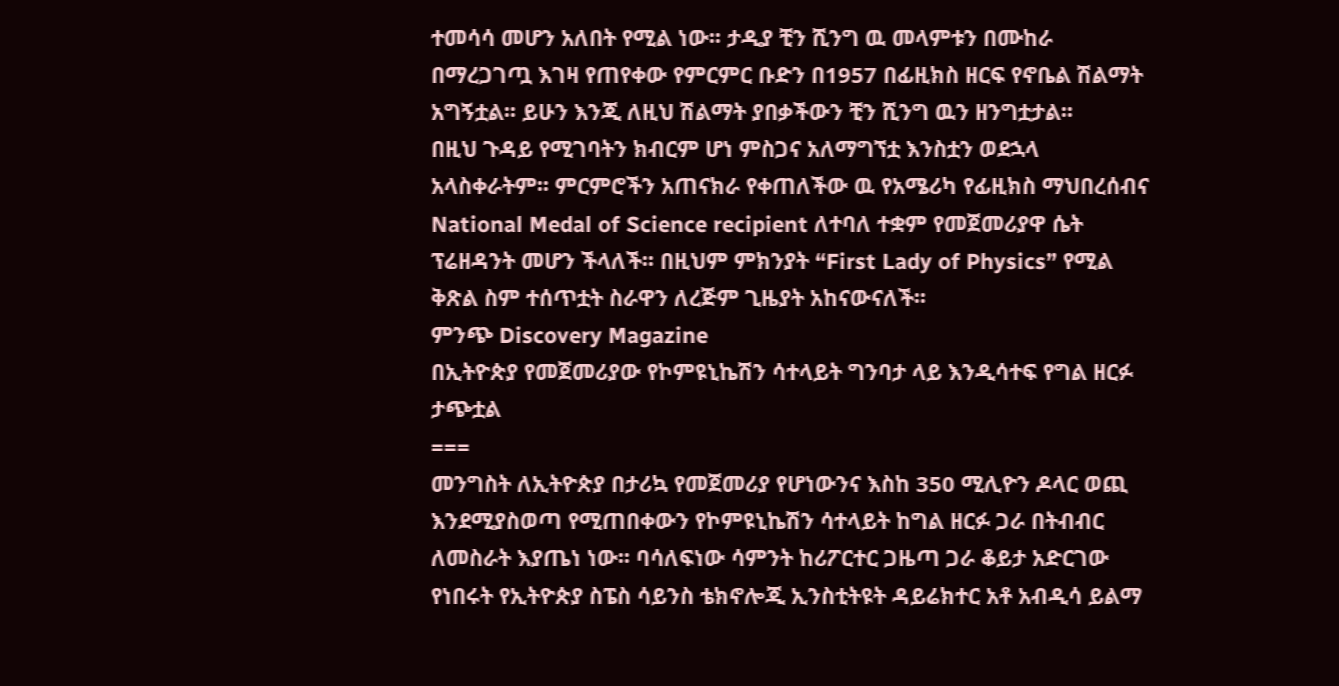ተመሳሳ መሆን አለበት የሚል ነው፡፡ ታዲያ ቺን ሺንግ ዉ መላምቱን በሙከራ በማረጋገጧ እገዛ የጠየቀው የምርምር ቡድን በ1957 በፊዚክስ ዘርፍ የኖቤል ሽልማት አግኝቷል፡፡ ይሁን እንጂ ለዚህ ሽልማት ያበቃችውን ቺን ሺንግ ዉን ዘንግቷታል፡፡
በዚህ ጉዳይ የሚገባትን ክብርም ሆነ ምስጋና አለማግኘቷ እንስቷን ወደኋላ አላስቀራትም፡፡ ምርምሮችን አጠናክራ የቀጠለችው ዉ የአሜሪካ የፊዚክስ ማህበረሰብና National Medal of Science recipient ለተባለ ተቋም የመጀመሪያዋ ሴት ፕሬዘዳንት መሆን ችላለች፡፡ በዚህም ምክንያት “First Lady of Physics” የሚል ቅጽል ስም ተሰጥቷት ስራዋን ለረጅም ጊዜያት አከናውናለች፡፡
ምንጭ Discovery Magazine
በኢትዮጵያ የመጀመሪያው የኮምዩኒኬሽን ሳተላይት ግንባታ ላይ እንዲሳተፍ የግል ዘርፉ ታጭቷል
===
መንግስት ለኢትዮጵያ በታሪኳ የመጀመሪያ የሆነውንና እስከ 350 ሚሊዮን ዶላር ወጪ እንደሚያስወጣ የሚጠበቀውን የኮምዩኒኬሽን ሳተላይት ከግል ዘርፉ ጋራ በትብብር ለመስራት እያጤነ ነው፡፡ ባሳለፍነው ሳምንት ከሪፖርተር ጋዜጣ ጋራ ቆይታ አድርገው የነበሩት የኢትዮጵያ ስፔስ ሳይንስ ቴክኖሎጂ ኢንስቲትዩት ዳይሬክተር አቶ አብዲሳ ይልማ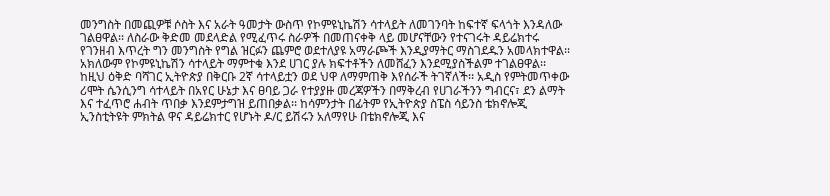መንግስት በመጪዎቹ ሶስት እና አራት ዓመታት ውስጥ የኮምዩኒኬሽን ሳተላይት ለመገንባት ከፍተኛ ፍላጎት እንዳለው ገልፀዋል፡፡ ለስራው ቅድመ መደላድል የሚፈጥሩ ስራዎች በመጠናቀቅ ላይ መሆናቸውን የተናገሩት ዳይሬክተሩ የገንዘብ እጥረት ግን መንግስት የግል ዝርፉን ጨምሮ ወደተለያዩ አማራጮች እንዲያማትር ማስገደዱን አመላክተዋል፡፡ አክለውም የኮምዩኒኬሽን ሳተላይት ማምተቁ እንደ ሀገር ያሉ ክፍተቶችን ለመሸፈን እንደሚያስችልም ተገልፀዋል፡፡
ከዚህ ዕቅድ ባሻገር ኢትዮጵያ በቅርቡ 2ኛ ሳተላይቷን ወደ ህዋ ለማምጠቅ እየሰራች ትገኛለች፡፡ አዲስ የምትመጥቀው ሪሞት ሴንሲንግ ሳተላይት በአየር ሁኔታ እና ፀባይ ጋራ የተያያዙ መረጃዎችን በማቅረብ የሀገራችንን ግብርና፣ ደን ልማት እና ተፈጥሮ ሐብት ጥበቃ እንደምታግዝ ይጠበቃል፡፡ ከሳምንታት በፊትም የኢትዮጵያ ስፔስ ሳይንስ ቴክኖሎጂ ኢንስቲትዩት ምክትል ዋና ዳይሬክተር የሆኑት ዶ/ር ይሽሩን አለማየሁ በቴክኖሎጂ እና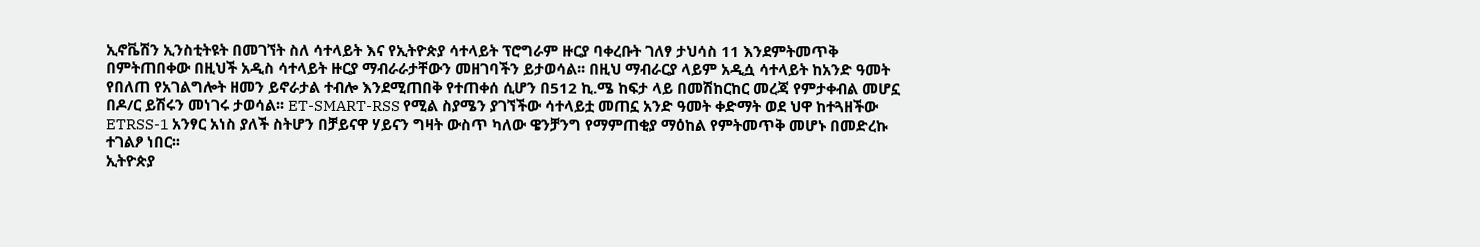ኢኖቬሽን ኢንስቲትዩት በመገኘት ስለ ሳተላይት እና የኢትዮጵያ ሳተላይት ፕሮግራም ዙርያ ባቀረቡት ገለፃ ታህሳስ 11 እንደምትመጥቅ በምትጠበቀው በዚህች አዲስ ሳተላይት ዙርያ ማብራራታቸውን መዘገባችን ይታወሳል፡፡ በዚህ ማብራርያ ላይም አዲሷ ሳተላይት ከአንድ ዓመት የበለጠ የአገልግሎት ዘመን ይኖራታል ተብሎ እንደሚጠበቅ የተጠቀሰ ሲሆን በ512 ኪ.ሜ ከፍታ ላይ በመሽከርከር መረጃ የምታቀብል መሆኗ በዶ/ር ይሽሩን መነገሩ ታወሳል፡፡ ET-SMART-RSS የሚል ስያሜን ያገኘችው ሳተላይቷ መጠኗ አንድ ዓመት ቀድማት ወደ ህዋ ከተጓዘችው ETRSS-1 አንፃር አነስ ያለች ስትሆን በቻይናዋ ሃይናን ግዛት ውስጥ ካለው ዌንቻንግ የማምጠቂያ ማዕከል የምትመጥቅ መሆኑ በመድረኩ ተገልፆ ነበር፡፡
ኢትዮጵያ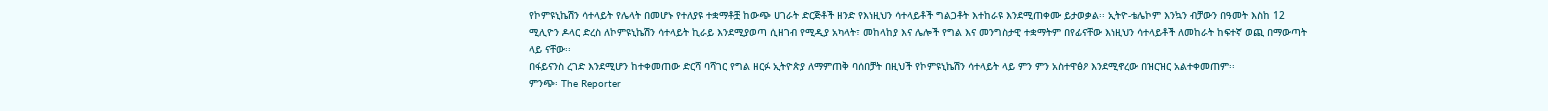የኮምዩኒኬሽን ሳተላይት የሌላት በመሆኑ የተለያዩ ተቋማቶቿ ከውጭ ሀገራት ድርጅቶች ዘንድ የእነዚህን ሳተላይቶች ግልጋቶት እተከራዩ እንደሚጠቀሙ ይታወቃል፡፡ ኢትዮ-ቴሌኮም እንኳን ብቻውን በዓመት እስከ 12 ሚሊዮን ዶላር ድረስ ለኮምዩኒኬሽን ሳተላይት ኪራይ እንደሚያወጣ ሲዘገብ የሚዲያ አካላት፣ መከላከያ እና ሌሎች የግል እና መንግስታዊ ተቋማትም በየፊናቸው እነዚህን ሳተላይቶች ለመከራት ከፍተኛ ወጪ በማውጣት ላይ ናቸው፡፡
በፋይናንስ ረገድ እንደሚሆን ከተቀመጠው ድርሻ ባሻገር የግል ዘርፉ ኢትዮጵያ ለማምጠቅ ባሰበቻት በዚህች የኮምዩኒኬሽን ሳተላይት ላይ ምን ምን አስተዋፅዖ እንደሚኖረው በዝርዝር አልተቀመጠም፡፡
ምንጭ፡ The Reporter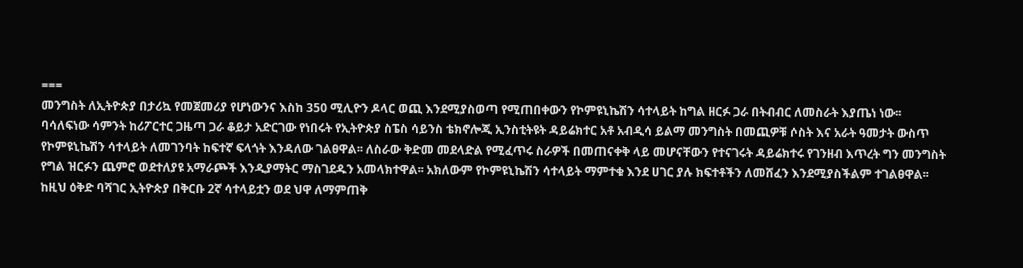===
መንግስት ለኢትዮጵያ በታሪኳ የመጀመሪያ የሆነውንና እስከ 350 ሚሊዮን ዶላር ወጪ እንደሚያስወጣ የሚጠበቀውን የኮምዩኒኬሽን ሳተላይት ከግል ዘርፉ ጋራ በትብብር ለመስራት እያጤነ ነው፡፡ ባሳለፍነው ሳምንት ከሪፖርተር ጋዜጣ ጋራ ቆይታ አድርገው የነበሩት የኢትዮጵያ ስፔስ ሳይንስ ቴክኖሎጂ ኢንስቲትዩት ዳይሬክተር አቶ አብዲሳ ይልማ መንግስት በመጪዎቹ ሶስት እና አራት ዓመታት ውስጥ የኮምዩኒኬሽን ሳተላይት ለመገንባት ከፍተኛ ፍላጎት እንዳለው ገልፀዋል፡፡ ለስራው ቅድመ መደላድል የሚፈጥሩ ስራዎች በመጠናቀቅ ላይ መሆናቸውን የተናገሩት ዳይሬክተሩ የገንዘብ እጥረት ግን መንግስት የግል ዝርፉን ጨምሮ ወደተለያዩ አማራጮች እንዲያማትር ማስገደዱን አመላክተዋል፡፡ አክለውም የኮምዩኒኬሽን ሳተላይት ማምተቁ እንደ ሀገር ያሉ ክፍተቶችን ለመሸፈን እንደሚያስችልም ተገልፀዋል፡፡
ከዚህ ዕቅድ ባሻገር ኢትዮጵያ በቅርቡ 2ኛ ሳተላይቷን ወደ ህዋ ለማምጠቅ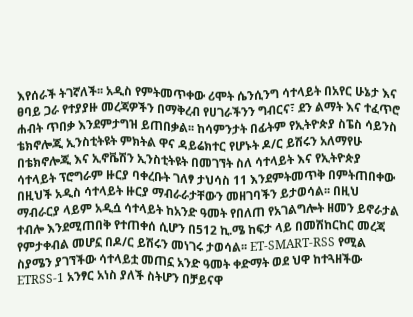እየሰራች ትገኛለች፡፡ አዲስ የምትመጥቀው ሪሞት ሴንሲንግ ሳተላይት በአየር ሁኔታ እና ፀባይ ጋራ የተያያዙ መረጃዎችን በማቅረብ የሀገራችንን ግብርና፣ ደን ልማት እና ተፈጥሮ ሐብት ጥበቃ እንደምታግዝ ይጠበቃል፡፡ ከሳምንታት በፊትም የኢትዮጵያ ስፔስ ሳይንስ ቴክኖሎጂ ኢንስቲትዩት ምክትል ዋና ዳይሬክተር የሆኑት ዶ/ር ይሽሩን አለማየሁ በቴክኖሎጂ እና ኢኖቬሽን ኢንስቲትዩት በመገኘት ስለ ሳተላይት እና የኢትዮጵያ ሳተላይት ፕሮግራም ዙርያ ባቀረቡት ገለፃ ታህሳስ 11 እንደምትመጥቅ በምትጠበቀው በዚህች አዲስ ሳተላይት ዙርያ ማብራራታቸውን መዘገባችን ይታወሳል፡፡ በዚህ ማብራርያ ላይም አዲሷ ሳተላይት ከአንድ ዓመት የበለጠ የአገልግሎት ዘመን ይኖራታል ተብሎ እንደሚጠበቅ የተጠቀሰ ሲሆን በ512 ኪ.ሜ ከፍታ ላይ በመሽከርከር መረጃ የምታቀብል መሆኗ በዶ/ር ይሽሩን መነገሩ ታወሳል፡፡ ET-SMART-RSS የሚል ስያሜን ያገኘችው ሳተላይቷ መጠኗ አንድ ዓመት ቀድማት ወደ ህዋ ከተጓዘችው ETRSS-1 አንፃር አነስ ያለች ስትሆን በቻይናዋ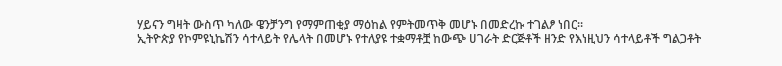ሃይናን ግዛት ውስጥ ካለው ዌንቻንግ የማምጠቂያ ማዕከል የምትመጥቅ መሆኑ በመድረኩ ተገልፆ ነበር፡፡
ኢትዮጵያ የኮምዩኒኬሽን ሳተላይት የሌላት በመሆኑ የተለያዩ ተቋማቶቿ ከውጭ ሀገራት ድርጅቶች ዘንድ የእነዚህን ሳተላይቶች ግልጋቶት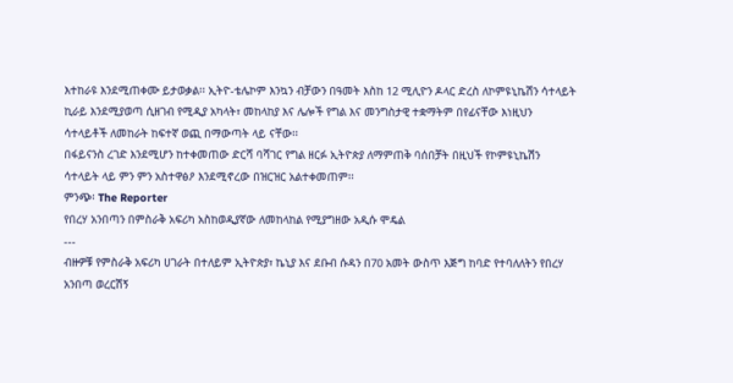እተከራዩ እንደሚጠቀሙ ይታወቃል፡፡ ኢትዮ-ቴሌኮም እንኳን ብቻውን በዓመት እስከ 12 ሚሊዮን ዶላር ድረስ ለኮምዩኒኬሽን ሳተላይት ኪራይ እንደሚያወጣ ሲዘገብ የሚዲያ አካላት፣ መከላከያ እና ሌሎች የግል እና መንግስታዊ ተቋማትም በየፊናቸው እነዚህን ሳተላይቶች ለመከራት ከፍተኛ ወጪ በማውጣት ላይ ናቸው፡፡
በፋይናንስ ረገድ እንደሚሆን ከተቀመጠው ድርሻ ባሻገር የግል ዘርፉ ኢትዮጵያ ለማምጠቅ ባሰበቻት በዚህች የኮምዩኒኬሽን ሳተላይት ላይ ምን ምን አስተዋፅዖ እንደሚኖረው በዝርዝር አልተቀመጠም፡፡
ምንጭ፡ The Reporter
የበረሃ አንበጣን በምስራቅ አፍሪካ አስከወዲያኛው ለመከላከል የሚያግዘው አዲሱ ሞዴል
---
ብዙዎቹ የምስራቅ አፍሪካ ሀገራት በተለይም ኢትዮጵያ፣ ኬኒያ እና ደቡብ ሱዳን በ70 አመት ውስጥ እጅግ ከባድ የተባለለትን የበረሃ አንበጣ ወረርሽኝ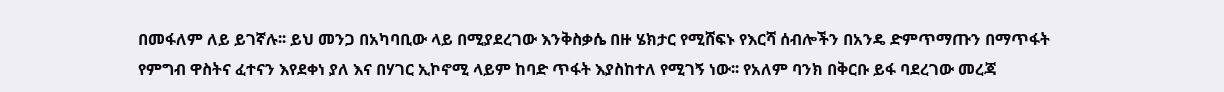በመፋለም ለይ ይገኛሉ፡፡ ይህ መንጋ በአካባቢው ላይ በሚያደረገው እንቅስቃሴ በዙ ሄክታር የሚሸፍኑ የእርሻ ሰብሎችን በአንዴ ድምጥማጡን በማጥፋት የምግብ ዋስትና ፈተናን እየደቀነ ያለ እና በሃገር ኢኮኖሚ ላይም ከባድ ጥፋት እያስከተለ የሚገኝ ነው፡፡ የአለም ባንክ በቅርቡ ይፋ ባደረገው መረጃ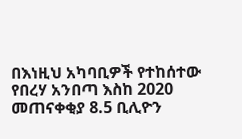በእነዚህ አካባቢዎች የተከሰተው የበረሃ አንበጣ እስከ 2020 መጠናቀቂያ 8.5 ቢሊዮን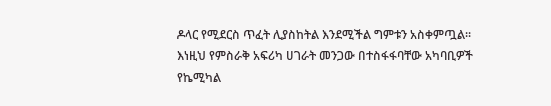ዶላር የሚደርስ ጥፈት ሊያስከትል እንደሚችል ግምቱን አስቀምጧል፡፡
እነዚህ የምስራቅ አፍሪካ ሀገራት መንጋው በተስፋፋባቸው አካባቢዎች የኬሚካል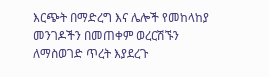እርጭት በማድረግ እና ሌሎች የመከላከያ መንገዶችን በመጠቀም ወረርሽኙን ለማስወገድ ጥረት እያደረጉ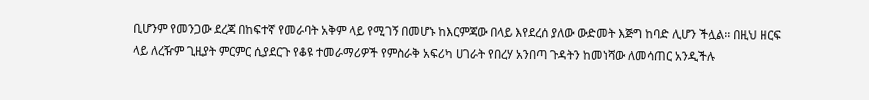ቢሆንም የመንጋው ደረጃ በከፍተኛ የመራባት አቅም ላይ የሚገኝ በመሆኑ ከእርምጃው በላይ እየደረሰ ያለው ውድመት እጅግ ከባድ ሊሆን ችሏል፡፡ በዚህ ዘርፍ ላይ ለረዥም ጊዚያት ምርምር ሲያደርጉ የቆዩ ተመራማሪዎች የምስራቅ አፍሪካ ሀገራት የበረሃ አንበጣ ጉዳትን ከመነሻው ለመሳጠር አንዲችሉ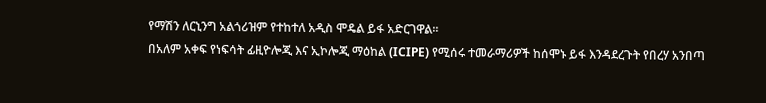የማሽን ለርኒንግ አልጎሪዝም የተከተለ አዲስ ሞዴል ይፋ አድርገዋል፡፡
በአለም አቀፍ የነፍሳት ፊዚዮሎጂ እና ኢኮሎጂ ማዕከል (ICIPE) የሚሰሩ ተመራማሪዎች ከሰሞኑ ይፋ እንዳደረጉት የበረሃ አንበጣ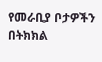የመራቢያ ቦታዎችን በትክክል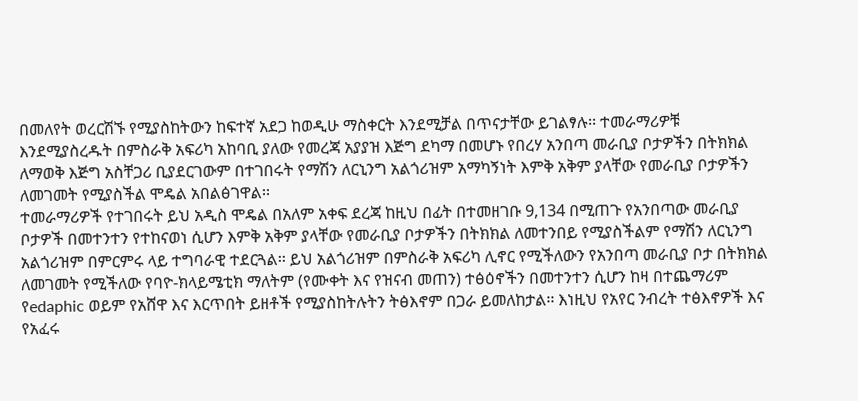በመለየት ወረርሽኙ የሚያስከትውን ከፍተኛ አደጋ ከወዲሁ ማስቀርት እንደሚቻል በጥናታቸው ይገልፃሉ፡፡ ተመራማሪዎቹ እንደሚያስረዱት በምስራቅ አፍሪካ አከባቢ ያለው የመረጃ አያያዝ እጅግ ደካማ በመሆኑ የበረሃ አንበጣ መራቢያ ቦታዎችን በትክክል ለማወቅ እጅግ አስቸጋሪ ቢያደርገውም በተገበሩት የማሽን ለርኒንግ አልጎሪዝም አማካኝነት እምቅ አቅም ያላቸው የመራቢያ ቦታዎችን ለመገመት የሚያስችል ሞዴል አበልፅገዋል፡፡
ተመራማሪዎች የተገበሩት ይህ አዲስ ሞዴል በአለም አቀፍ ደረጃ ከዚህ በፊት በተመዘገቡ 9,134 በሚጠጉ የአንበጣው መራቢያ ቦታዎች በመተንተን የተከናወነ ሲሆን እምቅ አቅም ያላቸው የመራቢያ ቦታዎችን በትክክል ለመተንበይ የሚያስችልም የማሽን ለርኒንግ አልጎሪዝም በምርምሩ ላይ ተግባራዊ ተደርጓል፡፡ ይህ አልጎሪዝም በምስራቅ አፍሪካ ሊኖር የሚችለውን የአንበጣ መራቢያ ቦታ በትክክል ለመገመት የሚችለው የባዮ-ክላይሜቲክ ማለትም (የሙቀት እና የዝናብ መጠን) ተፅዕኖችን በመተንተን ሲሆን ከዛ በተጨማሪም የedaphic ወይም የአሸዋ እና እርጥበት ይዘቶች የሚያስከትሉትን ትፅእኖም በጋራ ይመለከታል፡፡ እነዚህ የአየር ንብረት ተፅእኖዎች እና የአፈሩ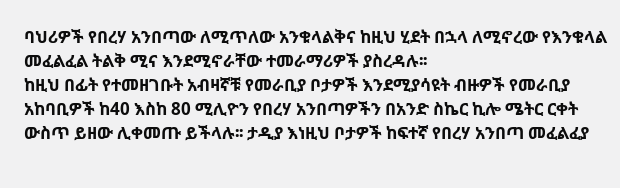ባህሪዎች የበረሃ አንበጣው ለሚጥለው አንቁላልቅና ከዚህ ሂደት በኋላ ለሚኖረው የእንቁላል መፈልፈል ትልቅ ሚና እንደሚኖራቸው ተመራማሪዎች ያስረዳሉ፡፡
ከዚህ በፊት የተመዘገቡት አብዛኛቹ የመራቢያ ቦታዎች እንደሚያሳዩት ብዙዎች የመራቢያ አከባቢዎች ከ40 እስከ 80 ሚሊዮን የበረሃ አንበጣዎችን በአንድ ስኬር ኪሎ ሜትር ርቀት ውስጥ ይዘው ሊቀመጡ ይችላሉ፡፡ ታዲያ እነዚህ ቦታዎች ከፍተኛ የበረሃ አንበጣ መፈልፈያ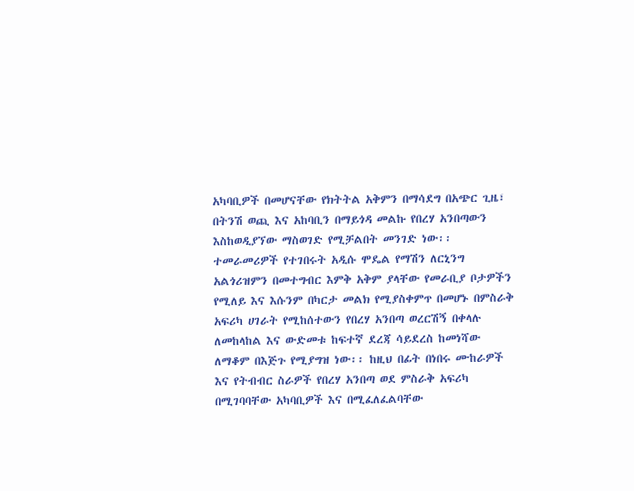አካባቢዎች በመሆናቸው የክትትል አቅምን በማሳደግ በአጭር ጊዜ፣ በትንሽ ወጪ እና አከባቢን በማይጎዳ መልኩ የበረሃ አንበጣውን እስከወዲያኘው ማስወገድ የሚቻልበት መንገድ ነው፡፡
ተመራመሪዎች የተገበሩት አዲሱ ሞዴል የማሽን ለርኒንግ አልጎሪዝምን በመተግብር እምቅ አቅም ያላቸው የመራቢያ ቦታዎችን የሚለይ እና እሱንም በካርታ መልክ የሚያስቀምጥ በመሆኑ በምስራቅ አፍሪካ ሀገራት የሚከሰተውን የበረሃ አንበጣ ወረርሽኝ በቀላሉ ለመከላከል እና ውድመቱ ከፍተኛ ደረጃ ሳይደረስ ከመነሻው ለማቆም በእጅጉ የሚያግዝ ነው፡፡ ከዚህ በፊት በነበሩ ሙከራዎች እና የትብብር ስራዎች የበረሃ አንበጣ ወደ ምስራቅ አፍሪካ በሚገባባቸው አካባቢዎች እና በሚፈለፈልባቸው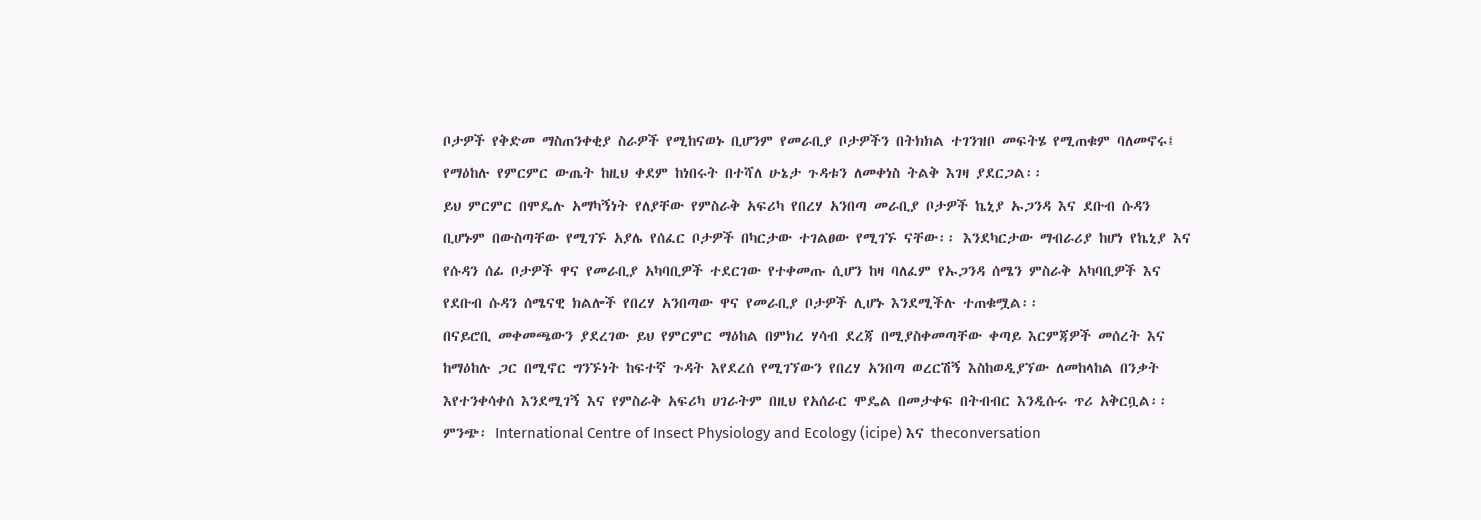ቦታዎች የቅድመ ማስጠንቀቂያ ስራዎች የሚከናወኑ ቢሆንም የመራቢያ ቦታዎችን በትክክል ተገንዝቦ መፍትሄ የሚጠቁም ባለመኖሩ፤ የማዕከሉ የምርምር ውጤት ከዚህ ቀደም ከነበሩት በተሻለ ሁኔታ ጉዳቱን ለመቀነስ ትልቅ እገዛ ያደርጋል፡፡
ይህ ምርምር በሞዴሉ አማካኝነት የለያቸው የምስራቅ አፍሪካ የበረሃ አንበጣ መራቢያ ቦታዎች ኬኒያ ኡጋንዳ እና ደቡብ ሱዳን ቢሆኑም በውስጣቸው የሚገኙ አያሌ የሰፈር ቦታዎች በካርታው ተገልፀው የሚገኙ ናቸው፡፡ እንደካርታው ማብራሪያ ከሆነ የኬኒያ እና የሱዳን ሰፊ ቦታዎች ዋና የመራቢያ አካባቢዎች ተደርገው የተቀመጡ ሲሆን ከዛ ባለፈም የኡጋንዳ ሰሜን ምስራቅ አካባቢዎች እና የደቡብ ሱዳን ሰሜናዊ ክልሎች የበረሃ አንበጣው ዋና የመራቢያ ቦታዎች ሊሆኑ እንደሚችሉ ተጠቁሟል፡፡
በናይሮቢ መቀመጫውን ያደረገው ይህ የምርምር ማዕከል በምክረ ሃሳብ ደረጃ በሚያስቀመጣቸው ቀጣይ እርምጃዎች መሰረት እና ከማዕከሉ ጋር በሚኖር ግንኙነት ከፍተኛ ጉዳት እየደረሰ የሚገኘውን የበረሃ አንበጣ ወረርሽኝ እስከወዲያኘው ለመከላከል በንቃት እየተንቀሳቀሰ እንደሚገኝ እና የምስራቅ አፍሪካ ሀገራትም በዚህ የአሰራር ሞዴል በመታቀፍ በትብብር እንዲሱሩ ጥሪ አቅርቧል፡፡
ምንጭ፡ International Centre of Insect Physiology and Ecology (icipe) እና theconversation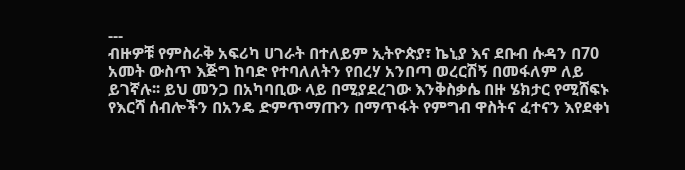---
ብዙዎቹ የምስራቅ አፍሪካ ሀገራት በተለይም ኢትዮጵያ፣ ኬኒያ እና ደቡብ ሱዳን በ70 አመት ውስጥ እጅግ ከባድ የተባለለትን የበረሃ አንበጣ ወረርሽኝ በመፋለም ለይ ይገኛሉ፡፡ ይህ መንጋ በአካባቢው ላይ በሚያደረገው እንቅስቃሴ በዙ ሄክታር የሚሸፍኑ የእርሻ ሰብሎችን በአንዴ ድምጥማጡን በማጥፋት የምግብ ዋስትና ፈተናን እየደቀነ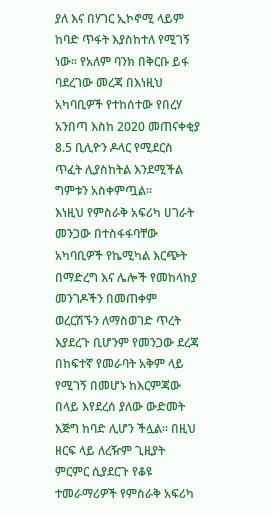ያለ እና በሃገር ኢኮኖሚ ላይም ከባድ ጥፋት እያስከተለ የሚገኝ ነው፡፡ የአለም ባንክ በቅርቡ ይፋ ባደረገው መረጃ በእነዚህ አካባቢዎች የተከሰተው የበረሃ አንበጣ እስከ 2020 መጠናቀቂያ 8.5 ቢሊዮን ዶላር የሚደርስ ጥፈት ሊያስከትል እንደሚችል ግምቱን አስቀምጧል፡፡
እነዚህ የምስራቅ አፍሪካ ሀገራት መንጋው በተስፋፋባቸው አካባቢዎች የኬሚካል እርጭት በማድረግ እና ሌሎች የመከላከያ መንገዶችን በመጠቀም ወረርሽኙን ለማስወገድ ጥረት እያደረጉ ቢሆንም የመንጋው ደረጃ በከፍተኛ የመራባት አቅም ላይ የሚገኝ በመሆኑ ከእርምጃው በላይ እየደረሰ ያለው ውድመት እጅግ ከባድ ሊሆን ችሏል፡፡ በዚህ ዘርፍ ላይ ለረዥም ጊዚያት ምርምር ሲያደርጉ የቆዩ ተመራማሪዎች የምስራቅ አፍሪካ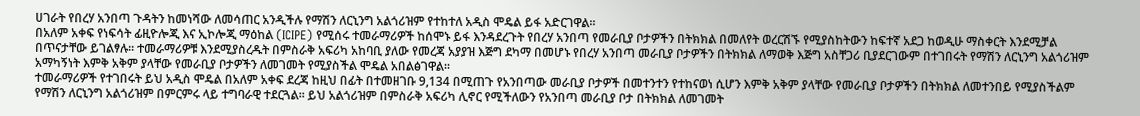ሀገራት የበረሃ አንበጣ ጉዳትን ከመነሻው ለመሳጠር አንዲችሉ የማሽን ለርኒንግ አልጎሪዝም የተከተለ አዲስ ሞዴል ይፋ አድርገዋል፡፡
በአለም አቀፍ የነፍሳት ፊዚዮሎጂ እና ኢኮሎጂ ማዕከል (ICIPE) የሚሰሩ ተመራማሪዎች ከሰሞኑ ይፋ እንዳደረጉት የበረሃ አንበጣ የመራቢያ ቦታዎችን በትክክል በመለየት ወረርሽኙ የሚያስከትውን ከፍተኛ አደጋ ከወዲሁ ማስቀርት እንደሚቻል በጥናታቸው ይገልፃሉ፡፡ ተመራማሪዎቹ እንደሚያስረዱት በምስራቅ አፍሪካ አከባቢ ያለው የመረጃ አያያዝ እጅግ ደካማ በመሆኑ የበረሃ አንበጣ መራቢያ ቦታዎችን በትክክል ለማወቅ እጅግ አስቸጋሪ ቢያደርገውም በተገበሩት የማሽን ለርኒንግ አልጎሪዝም አማካኝነት እምቅ አቅም ያላቸው የመራቢያ ቦታዎችን ለመገመት የሚያስችል ሞዴል አበልፅገዋል፡፡
ተመራማሪዎች የተገበሩት ይህ አዲስ ሞዴል በአለም አቀፍ ደረጃ ከዚህ በፊት በተመዘገቡ 9,134 በሚጠጉ የአንበጣው መራቢያ ቦታዎች በመተንተን የተከናወነ ሲሆን እምቅ አቅም ያላቸው የመራቢያ ቦታዎችን በትክክል ለመተንበይ የሚያስችልም የማሽን ለርኒንግ አልጎሪዝም በምርምሩ ላይ ተግባራዊ ተደርጓል፡፡ ይህ አልጎሪዝም በምስራቅ አፍሪካ ሊኖር የሚችለውን የአንበጣ መራቢያ ቦታ በትክክል ለመገመት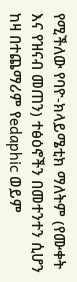የሚችለው የባዮ-ክላይሜቲክ ማለትም (የሙቀት እና የዝናብ መጠን) ተፅዕኖችን በመተንተን ሲሆን ከዛ በተጨማሪም የedaphic ወይም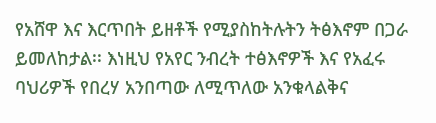የአሸዋ እና እርጥበት ይዘቶች የሚያስከትሉትን ትፅእኖም በጋራ ይመለከታል፡፡ እነዚህ የአየር ንብረት ተፅእኖዎች እና የአፈሩ ባህሪዎች የበረሃ አንበጣው ለሚጥለው አንቁላልቅና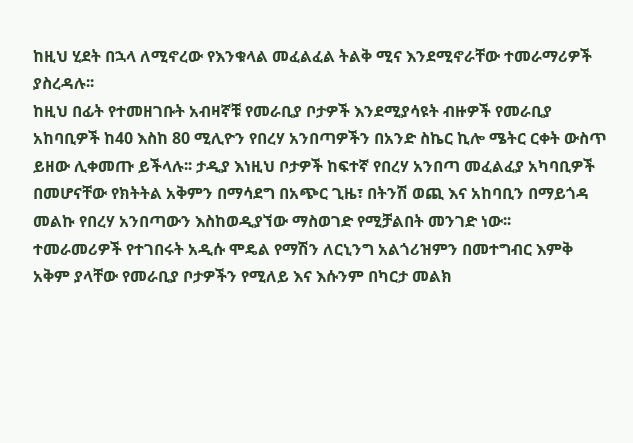ከዚህ ሂደት በኋላ ለሚኖረው የእንቁላል መፈልፈል ትልቅ ሚና እንደሚኖራቸው ተመራማሪዎች ያስረዳሉ፡፡
ከዚህ በፊት የተመዘገቡት አብዛኛቹ የመራቢያ ቦታዎች እንደሚያሳዩት ብዙዎች የመራቢያ አከባቢዎች ከ40 እስከ 80 ሚሊዮን የበረሃ አንበጣዎችን በአንድ ስኬር ኪሎ ሜትር ርቀት ውስጥ ይዘው ሊቀመጡ ይችላሉ፡፡ ታዲያ እነዚህ ቦታዎች ከፍተኛ የበረሃ አንበጣ መፈልፈያ አካባቢዎች በመሆናቸው የክትትል አቅምን በማሳደግ በአጭር ጊዜ፣ በትንሽ ወጪ እና አከባቢን በማይጎዳ መልኩ የበረሃ አንበጣውን እስከወዲያኘው ማስወገድ የሚቻልበት መንገድ ነው፡፡
ተመራመሪዎች የተገበሩት አዲሱ ሞዴል የማሽን ለርኒንግ አልጎሪዝምን በመተግብር እምቅ አቅም ያላቸው የመራቢያ ቦታዎችን የሚለይ እና እሱንም በካርታ መልክ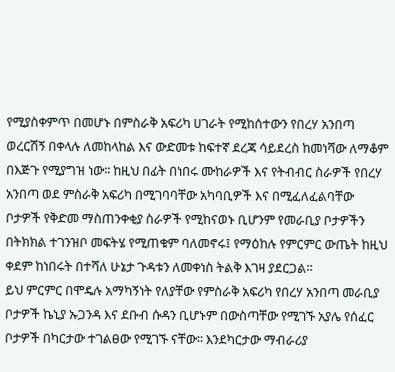የሚያስቀምጥ በመሆኑ በምስራቅ አፍሪካ ሀገራት የሚከሰተውን የበረሃ አንበጣ ወረርሽኝ በቀላሉ ለመከላከል እና ውድመቱ ከፍተኛ ደረጃ ሳይደረስ ከመነሻው ለማቆም በእጅጉ የሚያግዝ ነው፡፡ ከዚህ በፊት በነበሩ ሙከራዎች እና የትብብር ስራዎች የበረሃ አንበጣ ወደ ምስራቅ አፍሪካ በሚገባባቸው አካባቢዎች እና በሚፈለፈልባቸው ቦታዎች የቅድመ ማስጠንቀቂያ ስራዎች የሚከናወኑ ቢሆንም የመራቢያ ቦታዎችን በትክክል ተገንዝቦ መፍትሄ የሚጠቁም ባለመኖሩ፤ የማዕከሉ የምርምር ውጤት ከዚህ ቀደም ከነበሩት በተሻለ ሁኔታ ጉዳቱን ለመቀነስ ትልቅ እገዛ ያደርጋል፡፡
ይህ ምርምር በሞዴሉ አማካኝነት የለያቸው የምስራቅ አፍሪካ የበረሃ አንበጣ መራቢያ ቦታዎች ኬኒያ ኡጋንዳ እና ደቡብ ሱዳን ቢሆኑም በውስጣቸው የሚገኙ አያሌ የሰፈር ቦታዎች በካርታው ተገልፀው የሚገኙ ናቸው፡፡ እንደካርታው ማብራሪያ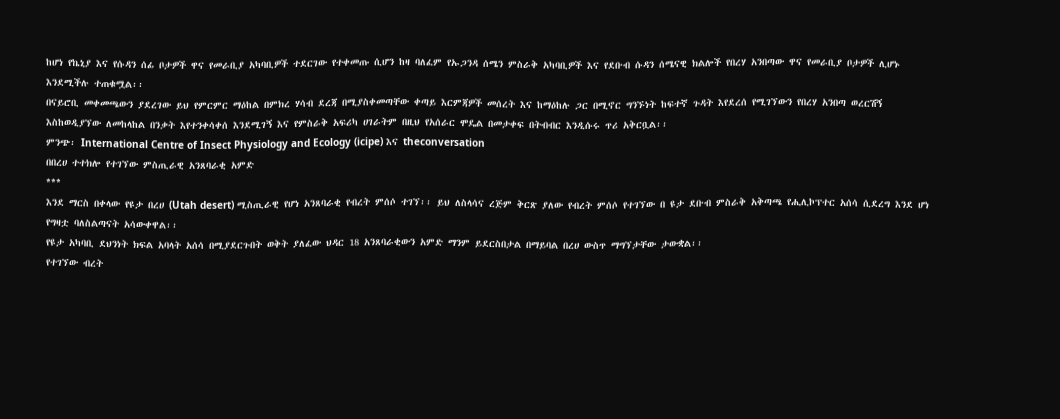ከሆነ የኬኒያ እና የሱዳን ሰፊ ቦታዎች ዋና የመራቢያ አካባቢዎች ተደርገው የተቀመጡ ሲሆን ከዛ ባለፈም የኡጋንዳ ሰሜን ምስራቅ አካባቢዎች እና የደቡብ ሱዳን ሰሜናዊ ክልሎች የበረሃ አንበጣው ዋና የመራቢያ ቦታዎች ሊሆኑ እንደሚችሉ ተጠቁሟል፡፡
በናይሮቢ መቀመጫውን ያደረገው ይህ የምርምር ማዕከል በምክረ ሃሳብ ደረጃ በሚያስቀመጣቸው ቀጣይ እርምጃዎች መሰረት እና ከማዕከሉ ጋር በሚኖር ግንኙነት ከፍተኛ ጉዳት እየደረሰ የሚገኘውን የበረሃ አንበጣ ወረርሽኝ እስከወዲያኘው ለመከላከል በንቃት እየተንቀሳቀሰ እንደሚገኝ እና የምስራቅ አፍሪካ ሀገራትም በዚህ የአሰራር ሞዴል በመታቀፍ በትብብር እንዲሱሩ ጥሪ አቅርቧል፡፡
ምንጭ፡ International Centre of Insect Physiology and Ecology (icipe) እና theconversation
በበረሀ ተተክሎ የተገኘው ምስጢራዊ አንጸባራቂ አምድ
***
እንደ ማርስ በቀላው የዩታ በረሀ (Utah desert) ሚስጢራዊ የሆነ አንጸባራቂ የብረት ምሰሶ ተገኘ፡፡ ይህ ለስላሳና ረጅም ቅርጽ ያለው የብረት ምሰሶ የተገኘው በ ዩታ ደቡብ ምስራቅ አቅጣጫ የሒሊኮፕተር አሰሳ ሲደረግ እንደ ሆነ የግዛቷ ባለስልጣናት አሳውቀዋል፡፡
የዩታ አካባቢ ደህንነት ክፍል አባላት አሰሳ በሚያደርጉበት ወቅት ያለፈው ህዳር 18 አንጸባራቂውን አምድ ማንም ይደርስበታል በማይባል በረሀ ውስጥ ማግኘታቸው ታውቋል፡፡
የተገኘው ብረት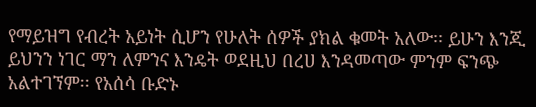የማይዝግ የብረት አይነት ሲሆን የሁለት ሰዎች ያክል ቁመት አለው፡፡ ይሁን እንጂ ይህንን ነገር ማን ለምንና እንዴት ወደዚህ በረሀ እንዳመጣው ምንም ፍንጭ አልተገኘም፡፡ የአሰሳ ቡድኑ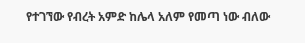የተገኘው የብረት አምድ ከሌላ አለም የመጣ ነው ብለው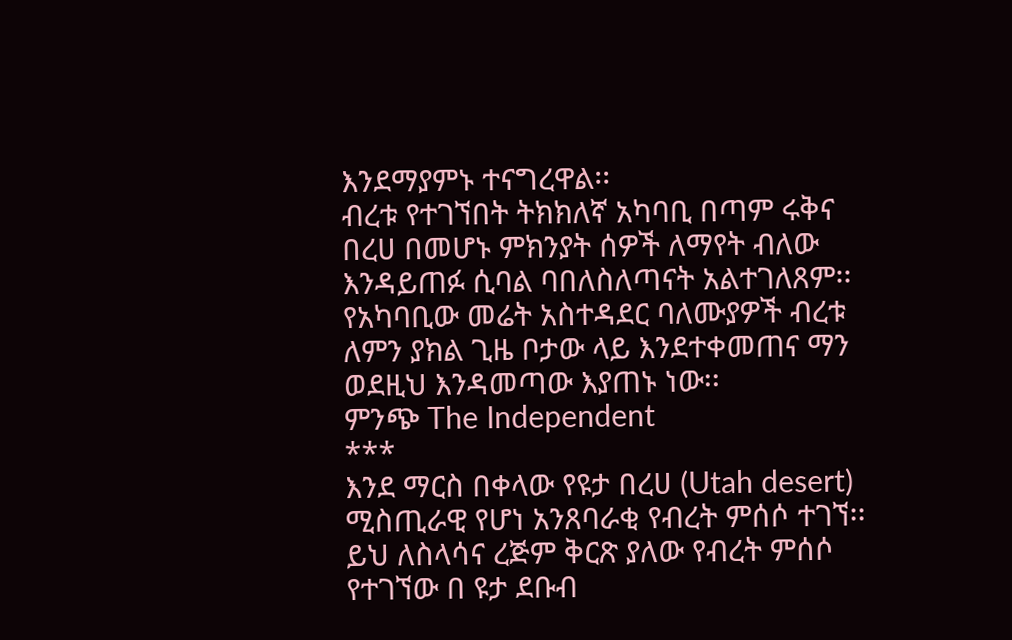እንደማያምኑ ተናግረዋል፡፡
ብረቱ የተገኘበት ትክክለኛ አካባቢ በጣም ሩቅና በረሀ በመሆኑ ምክንያት ሰዎች ለማየት ብለው እንዳይጠፉ ሲባል ባበለስለጣናት አልተገለጸም፡፡ የአካባቢው መሬት አስተዳደር ባለሙያዎች ብረቱ ለምን ያክል ጊዜ ቦታው ላይ እንደተቀመጠና ማን ወደዚህ እንዳመጣው እያጠኑ ነው፡፡
ምንጭ The Independent
***
እንደ ማርስ በቀላው የዩታ በረሀ (Utah desert) ሚስጢራዊ የሆነ አንጸባራቂ የብረት ምሰሶ ተገኘ፡፡ ይህ ለስላሳና ረጅም ቅርጽ ያለው የብረት ምሰሶ የተገኘው በ ዩታ ደቡብ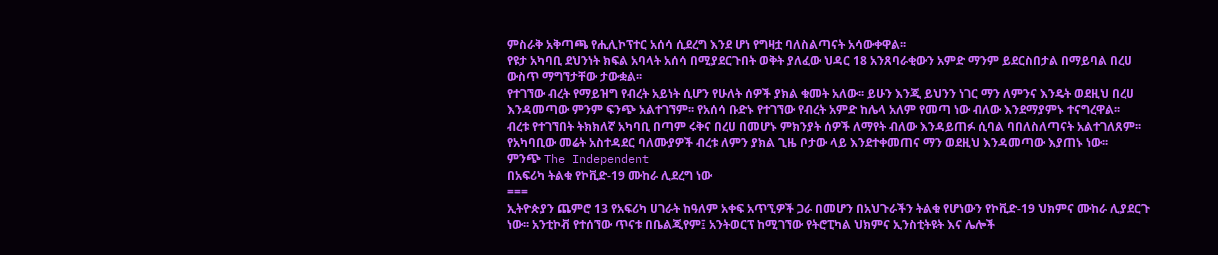ምስራቅ አቅጣጫ የሒሊኮፕተር አሰሳ ሲደረግ እንደ ሆነ የግዛቷ ባለስልጣናት አሳውቀዋል፡፡
የዩታ አካባቢ ደህንነት ክፍል አባላት አሰሳ በሚያደርጉበት ወቅት ያለፈው ህዳር 18 አንጸባራቂውን አምድ ማንም ይደርስበታል በማይባል በረሀ ውስጥ ማግኘታቸው ታውቋል፡፡
የተገኘው ብረት የማይዝግ የብረት አይነት ሲሆን የሁለት ሰዎች ያክል ቁመት አለው፡፡ ይሁን እንጂ ይህንን ነገር ማን ለምንና እንዴት ወደዚህ በረሀ እንዳመጣው ምንም ፍንጭ አልተገኘም፡፡ የአሰሳ ቡድኑ የተገኘው የብረት አምድ ከሌላ አለም የመጣ ነው ብለው እንደማያምኑ ተናግረዋል፡፡
ብረቱ የተገኘበት ትክክለኛ አካባቢ በጣም ሩቅና በረሀ በመሆኑ ምክንያት ሰዎች ለማየት ብለው እንዳይጠፉ ሲባል ባበለስለጣናት አልተገለጸም፡፡ የአካባቢው መሬት አስተዳደር ባለሙያዎች ብረቱ ለምን ያክል ጊዜ ቦታው ላይ እንደተቀመጠና ማን ወደዚህ እንዳመጣው እያጠኑ ነው፡፡
ምንጭ The Independent
በአፍሪካ ትልቁ የኮቪድ-19 ሙከራ ሊደረግ ነው
===
ኢትዮጵያን ጨምሮ 13 የአፍሪካ ሀገራት ከዓለም አቀፍ አጥኚዎች ጋራ በመሆን በአህጉራችን ትልቁ የሆነውን የኮቪድ-19 ህክምና ሙከራ ሊያደርጉ ነው፡፡ አንቲኮቭ የተሰኘው ጥናቱ በቤልጂየም፤ አንትወርፕ ከሚገኘው የትሮፒካል ህክምና ኢንስቲትዩት እና ሌሎች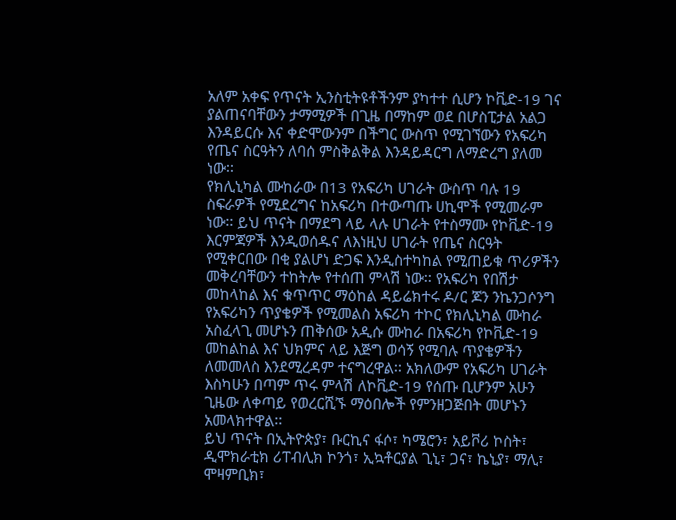አለም አቀፍ የጥናት ኢንስቲትዩቶችንም ያካተተ ሲሆን ኮቪድ-19 ገና ያልጠናባቸውን ታማሚዎች በጊዜ በማከም ወደ በሆስፒታል አልጋ እንዳይርሱ እና ቀድሞውንም በችግር ውስጥ የሚገኘውን የአፍሪካ የጤና ስርዓትን ለባሰ ምስቅልቅል እንዳይዳርግ ለማድረግ ያለመ ነው፡፡
የክሊኒካል ሙከራው በ13 የአፍሪካ ሀገራት ውስጥ ባሉ 19 ስፍራዎች የሚደረግና ከአፍሪካ በተውጣጡ ሀኪሞች የሚመራም ነው፡፡ ይህ ጥናት በማደግ ላይ ላሉ ሀገራት የተስማሙ የኮቪድ-19 እርምጃዎች እንዲወሰዱና ለእነዚህ ሀገራት የጤና ስርዓት የሚቀርበው በቂ ያልሆነ ድጋፍ እንዲስተካከል የሚጠይቁ ጥሪዎችን መቅረባቸውን ተከትሎ የተሰጠ ምላሽ ነው፡፡ የአፍሪካ የበሽታ መከላከል እና ቁጥጥር ማዕከል ዳይሬክተሩ ዶ/ር ጆን ንኬንጋሶንግ የአፍሪካን ጥያቄዎች የሚመልስ አፍሪካ ተኮር የክሊኒካል ሙከራ አስፈላጊ መሆኑን ጠቅሰው አዲሱ ሙከራ በአፍሪካ የኮቪድ-19 መከልከል እና ህክምና ላይ እጅግ ወሳኝ የሚባሉ ጥያቄዎችን ለመመለስ እንደሚረዳም ተናግረዋል፡፡ አክለውም የአፍሪካ ሀገራት እስካሁን በጣም ጥሩ ምላሽ ለኮቪድ-19 የሰጡ ቢሆንም አሁን ጊዜው ለቀጣይ የወረርሺኙ ማዕበሎች የምንዘጋጅበት መሆኑን አመላክተዋል፡፡
ይህ ጥናት በኢትዮጵያ፣ ቡርኪና ፋሶ፣ ካሜሮን፣ አይቮሪ ኮስት፣ ዲሞክራቲክ ሪፐብሊክ ኮንጎ፣ ኢኳቶርያል ጊኒ፣ ጋና፣ ኬኒያ፣ ማሊ፣ ሞዛምቢክ፣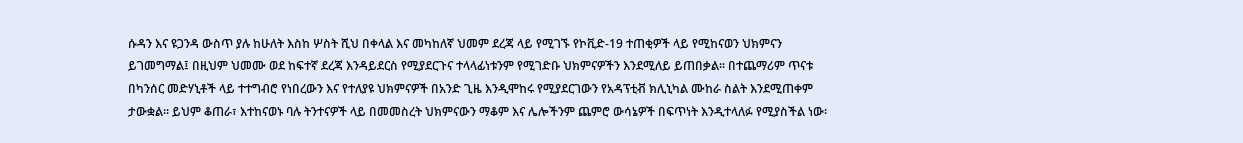ሱዳን እና ዩጋንዳ ውስጥ ያሉ ከሁለት እስከ ሦስት ሺህ በቀላል እና መካከለኛ ህመም ደረጃ ላይ የሚገኙ የኮቪድ-19 ተጠቂዎች ላይ የሚከናወን ህክምናን ይገመግማል፤ በዚህም ህመሙ ወደ ከፍተኛ ደረጃ እንዳይደርስ የሚያደርጉና ተላላፊነቱንም የሚገድቡ ህክምናዎችን እንደሚለይ ይጠበቃል፡፡ በተጨማሪም ጥናቱ በካንሰር መድሃኒቶች ላይ ተተግብሮ የነበረውን እና የተለያዩ ህክምናዎች በአንድ ጊዜ እንዲሞከሩ የሚያደርገውን የአዳፕቲቭ ክሊኒካል ሙከራ ስልት እንደሚጠቀም ታውቋል፡፡ ይህም ቆጠራ፣ እተከናወኑ ባሉ ትንተናዎች ላይ በመመስረት ህክምናውን ማቆም እና ሌሎችንም ጨምሮ ውሳኔዎች በፍጥነት እንዲተላለፉ የሚያስችል ነው፡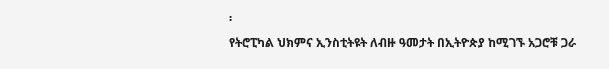፡
የትሮፒካል ህክምና ኢንስቲትዩት ለብዙ ዓመታት በኢትዮጵያ ከሚገኙ አጋሮቹ ጋራ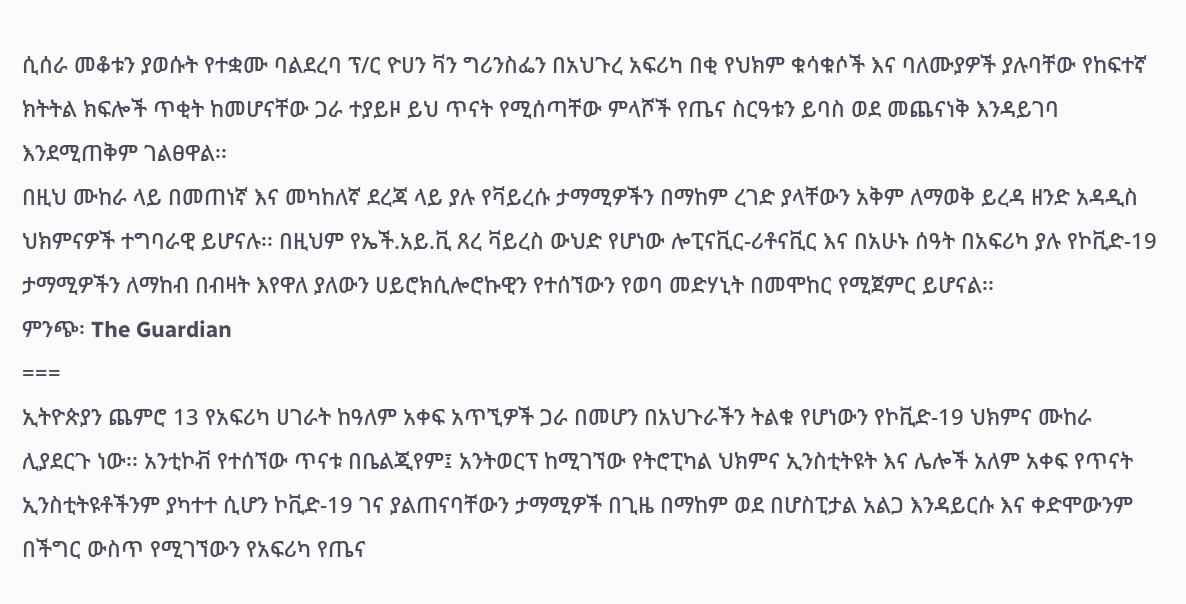ሲሰራ መቆቱን ያወሱት የተቋሙ ባልደረባ ፕ/ር ዮሀን ቫን ግሪንስፌን በአህጉረ አፍሪካ በቂ የህክም ቁሳቁሶች እና ባለሙያዎች ያሉባቸው የከፍተኛ ክትትል ክፍሎች ጥቂት ከመሆናቸው ጋራ ተያይዞ ይህ ጥናት የሚሰጣቸው ምላሾች የጤና ስርዓቱን ይባስ ወደ መጨናነቅ እንዳይገባ እንደሚጠቅም ገልፀዋል፡፡
በዚህ ሙከራ ላይ በመጠነኛ እና መካከለኛ ደረጃ ላይ ያሉ የቫይረሱ ታማሚዎችን በማከም ረገድ ያላቸውን አቅም ለማወቅ ይረዳ ዘንድ አዳዲስ ህክምናዎች ተግባራዊ ይሆናሉ፡፡ በዚህም የኤች.አይ.ቪ ጸረ ቫይረስ ውህድ የሆነው ሎፒናቪር-ሪቶናቪር እና በአሁኑ ሰዓት በአፍሪካ ያሉ የኮቪድ-19 ታማሚዎችን ለማከብ በብዛት እየዋለ ያለውን ሀይሮክሲሎሮኩዊን የተሰኘውን የወባ መድሃኒት በመሞከር የሚጀምር ይሆናል፡፡
ምንጭ፡ The Guardian
===
ኢትዮጵያን ጨምሮ 13 የአፍሪካ ሀገራት ከዓለም አቀፍ አጥኚዎች ጋራ በመሆን በአህጉራችን ትልቁ የሆነውን የኮቪድ-19 ህክምና ሙከራ ሊያደርጉ ነው፡፡ አንቲኮቭ የተሰኘው ጥናቱ በቤልጂየም፤ አንትወርፕ ከሚገኘው የትሮፒካል ህክምና ኢንስቲትዩት እና ሌሎች አለም አቀፍ የጥናት ኢንስቲትዩቶችንም ያካተተ ሲሆን ኮቪድ-19 ገና ያልጠናባቸውን ታማሚዎች በጊዜ በማከም ወደ በሆስፒታል አልጋ እንዳይርሱ እና ቀድሞውንም በችግር ውስጥ የሚገኘውን የአፍሪካ የጤና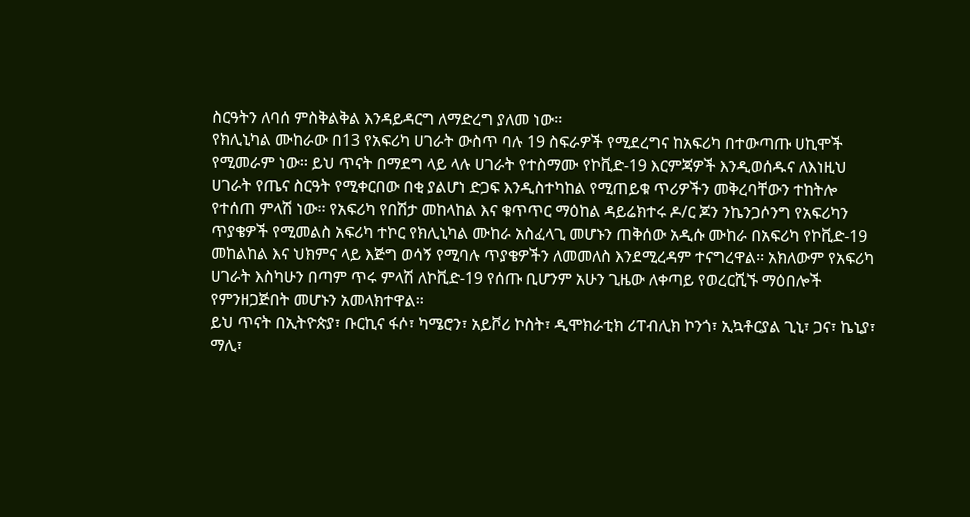ስርዓትን ለባሰ ምስቅልቅል እንዳይዳርግ ለማድረግ ያለመ ነው፡፡
የክሊኒካል ሙከራው በ13 የአፍሪካ ሀገራት ውስጥ ባሉ 19 ስፍራዎች የሚደረግና ከአፍሪካ በተውጣጡ ሀኪሞች የሚመራም ነው፡፡ ይህ ጥናት በማደግ ላይ ላሉ ሀገራት የተስማሙ የኮቪድ-19 እርምጃዎች እንዲወሰዱና ለእነዚህ ሀገራት የጤና ስርዓት የሚቀርበው በቂ ያልሆነ ድጋፍ እንዲስተካከል የሚጠይቁ ጥሪዎችን መቅረባቸውን ተከትሎ የተሰጠ ምላሽ ነው፡፡ የአፍሪካ የበሽታ መከላከል እና ቁጥጥር ማዕከል ዳይሬክተሩ ዶ/ር ጆን ንኬንጋሶንግ የአፍሪካን ጥያቄዎች የሚመልስ አፍሪካ ተኮር የክሊኒካል ሙከራ አስፈላጊ መሆኑን ጠቅሰው አዲሱ ሙከራ በአፍሪካ የኮቪድ-19 መከልከል እና ህክምና ላይ እጅግ ወሳኝ የሚባሉ ጥያቄዎችን ለመመለስ እንደሚረዳም ተናግረዋል፡፡ አክለውም የአፍሪካ ሀገራት እስካሁን በጣም ጥሩ ምላሽ ለኮቪድ-19 የሰጡ ቢሆንም አሁን ጊዜው ለቀጣይ የወረርሺኙ ማዕበሎች የምንዘጋጅበት መሆኑን አመላክተዋል፡፡
ይህ ጥናት በኢትዮጵያ፣ ቡርኪና ፋሶ፣ ካሜሮን፣ አይቮሪ ኮስት፣ ዲሞክራቲክ ሪፐብሊክ ኮንጎ፣ ኢኳቶርያል ጊኒ፣ ጋና፣ ኬኒያ፣ ማሊ፣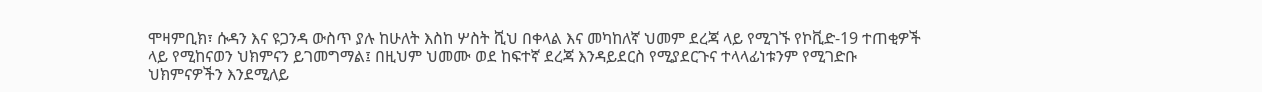ሞዛምቢክ፣ ሱዳን እና ዩጋንዳ ውስጥ ያሉ ከሁለት እስከ ሦስት ሺህ በቀላል እና መካከለኛ ህመም ደረጃ ላይ የሚገኙ የኮቪድ-19 ተጠቂዎች ላይ የሚከናወን ህክምናን ይገመግማል፤ በዚህም ህመሙ ወደ ከፍተኛ ደረጃ እንዳይደርስ የሚያደርጉና ተላላፊነቱንም የሚገድቡ ህክምናዎችን እንደሚለይ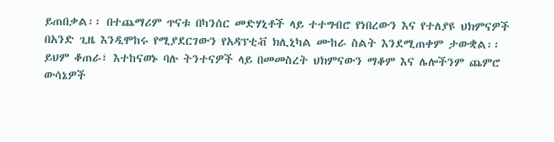ይጠበቃል፡፡ በተጨማሪም ጥናቱ በካንሰር መድሃኒቶች ላይ ተተግብሮ የነበረውን እና የተለያዩ ህክምናዎች በአንድ ጊዜ እንዲሞከሩ የሚያደርገውን የአዳፕቲቭ ክሊኒካል ሙከራ ስልት እንደሚጠቀም ታውቋል፡፡ ይህም ቆጠራ፣ እተከናወኑ ባሉ ትንተናዎች ላይ በመመስረት ህክምናውን ማቆም እና ሌሎችንም ጨምሮ ውሳኔዎች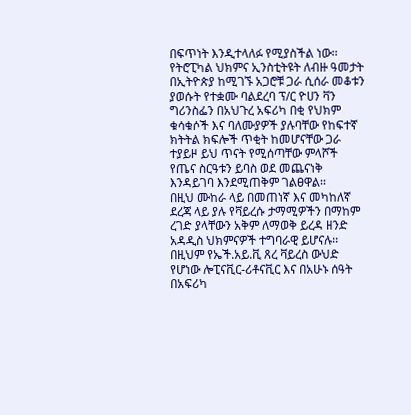በፍጥነት እንዲተላለፉ የሚያስችል ነው፡፡
የትሮፒካል ህክምና ኢንስቲትዩት ለብዙ ዓመታት በኢትዮጵያ ከሚገኙ አጋሮቹ ጋራ ሲሰራ መቆቱን ያወሱት የተቋሙ ባልደረባ ፕ/ር ዮሀን ቫን ግሪንስፌን በአህጉረ አፍሪካ በቂ የህክም ቁሳቁሶች እና ባለሙያዎች ያሉባቸው የከፍተኛ ክትትል ክፍሎች ጥቂት ከመሆናቸው ጋራ ተያይዞ ይህ ጥናት የሚሰጣቸው ምላሾች የጤና ስርዓቱን ይባስ ወደ መጨናነቅ እንዳይገባ እንደሚጠቅም ገልፀዋል፡፡
በዚህ ሙከራ ላይ በመጠነኛ እና መካከለኛ ደረጃ ላይ ያሉ የቫይረሱ ታማሚዎችን በማከም ረገድ ያላቸውን አቅም ለማወቅ ይረዳ ዘንድ አዳዲስ ህክምናዎች ተግባራዊ ይሆናሉ፡፡ በዚህም የኤች.አይ.ቪ ጸረ ቫይረስ ውህድ የሆነው ሎፒናቪር-ሪቶናቪር እና በአሁኑ ሰዓት በአፍሪካ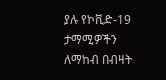ያሉ የኮቪድ-19 ታማሚዎችን ለማከብ በብዛት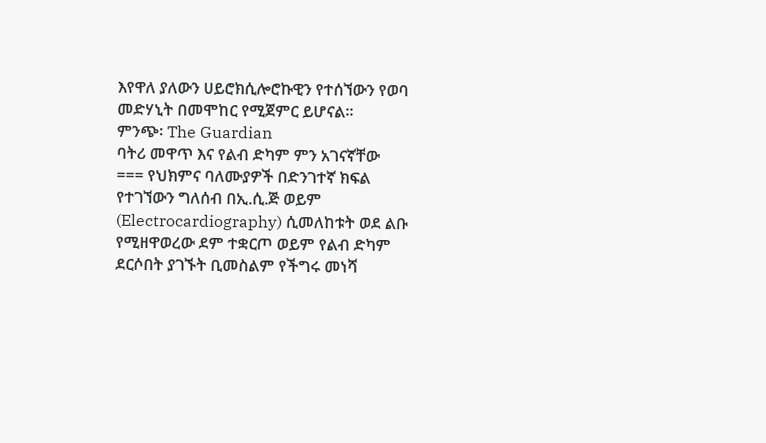እየዋለ ያለውን ሀይሮክሲሎሮኩዊን የተሰኘውን የወባ መድሃኒት በመሞከር የሚጀምር ይሆናል፡፡
ምንጭ፡ The Guardian
ባትሪ መዋጥ እና የልብ ድካም ምን አገናኛቸው
=== የህክምና ባለሙያዎች በድንገተኛ ክፍል የተገኘውን ግለሰብ በኢ.ሲ.ጅ ወይም (Electrocardiography) ሲመለከቱት ወደ ልቡ የሚዘዋወረው ደም ተቋርጦ ወይም የልብ ድካም ደርሶበት ያገኙት ቢመስልም የችግሩ መነሻ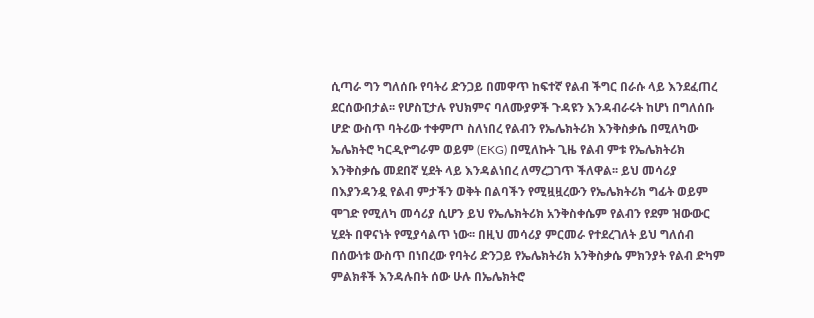ሲጣራ ግን ግለሰቡ የባትሪ ድንጋይ በመዋጥ ከፍተኛ የልብ ችግር በራሱ ላይ እንደፈጠረ ደርሰውበታል፡፡ የሆስፒታሉ የህክምና ባለሙያዎች ጉዳዩን እንዳብራሩት ከሆነ በግለሰቡ ሆድ ውስጥ ባትሪው ተቀምጦ ስለነበረ የልብን የኤሌክትሪክ እንቅስቃሴ በሚለካው ኤሌክትሮ ካርዲዮግራም ወይም (EKG) በሚለኩት ጊዜ የልብ ምቱ የኤሌክትሪክ እንቅስቃሴ መደበኛ ሂደት ላይ እንዳልነበረ ለማረጋገጥ ችለዋል፡፡ ይህ መሳሪያ በእያንዳንዷ የልብ ምታችን ወቅት በልባችን የሚዟዟረውን የኤሌክትሪክ ግፊት ወይም ሞገድ የሚለካ መሳሪያ ሲሆን ይህ የኤሌክትሪክ አንቅስቀሴም የልብን የደም ዝውውር ሂደት በዋናነት የሚያሳልጥ ነው፡፡ በዚህ መሳሪያ ምርመራ የተደረገለት ይህ ግለሰብ በሰውነቱ ውስጥ በነበረው የባትሪ ድንጋይ የኤሌክትሪክ አንቅስቃሴ ምክንያት የልብ ድካም ምልክቶች እንዳሉበት ሰው ሁሉ በኤሌክትሮ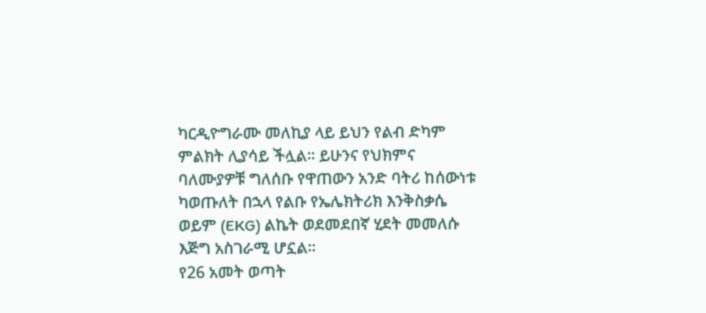ካርዲዮግራሙ መለኪያ ላይ ይህን የልብ ድካም ምልክት ሊያሳይ ችሏል፡፡ ይሁንና የህክምና ባለሙያዎቹ ግለሰቡ የዋጠውን አንድ ባትሪ ከሰውነቱ ካወጡለት በኋላ የልቡ የኤሌክትሪክ እንቅስቃሴ ወይም (EKG) ልኬት ወደመደበኛ ሂደት መመለሱ እጅግ አስገራሚ ሆኗል፡፡
የ26 አመት ወጣት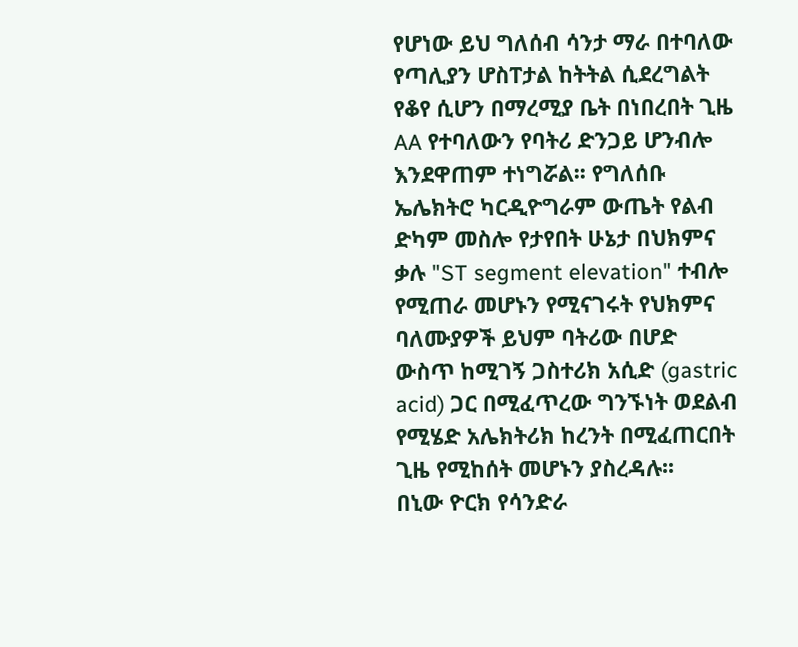የሆነው ይህ ግለሰብ ሳንታ ማራ በተባለው የጣሊያን ሆስፐታል ከትትል ሲደረግልት የቆየ ሲሆን በማረሚያ ቤት በነበረበት ጊዜ AA የተባለውን የባትሪ ድንጋይ ሆንብሎ እንደዋጠም ተነግሯል፡፡ የግለሰቡ ኤሌክትሮ ካርዲዮግራም ውጤት የልብ ድካም መስሎ የታየበት ሁኔታ በህክምና ቃሉ "ST segment elevation" ተብሎ የሚጠራ መሆኑን የሚናገሩት የህክምና ባለሙያዎች ይህም ባትሪው በሆድ ውስጥ ከሚገኝ ጋስተሪክ አሲድ (gastric acid) ጋር በሚፈጥረው ግንኙነት ወደልብ የሚሄድ አሌክትሪክ ከረንት በሚፈጠርበት ጊዜ የሚከሰት መሆኑን ያስረዳሉ፡፡
በኒው ዮርክ የሳንድራ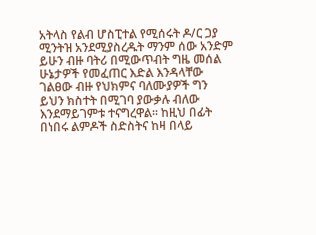አትላስ የልብ ሆስፒተል የሚሰሩት ዶ/ር ጋያ ሚንትዝ አንደሚያስረዱት ማንም ሰው አንድም ይሁን ብዙ ባትሪ በሚውጥብት ግዜ መሰል ሁኔታዎች የመፈጠር እድል እንዳላቸው ገልፀው ብዙ የህክምና ባለሙያዎች ግን ይህን ክስተት በሚገባ ያውቃሉ ብለው እንደማይገምቱ ተናግረዋል፡፡ ከዚህ በፊት በነበሩ ልምዶች ስድስትና ከዛ በላይ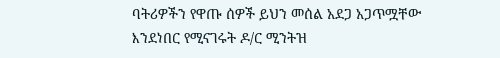ባትሪዎችን የዋጡ ሰዎች ይህን መሰል አደጋ አጋጥሟቸው እንደነበር የሚናገሩት ዶ/ር ሚንትዝ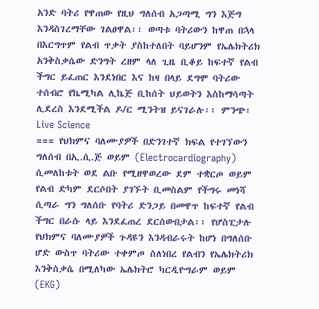አንድ ባትሪ የዋጠው የዚህ ግለሰብ አጋጣሚ ግን እጅግ እንዳስገረማቸው ገልፀዋል፡፡ ወጣቱ ባትሪውን ከዋጠ በኋላ በእርግጥም የልብ ጥቃት ያስከተለበት ባይሆንም የኤሌክትሪክ አንቅስቃሴው ድንግት ረዘም ላለ ጊዜ ቢቆይ ከፍተኛ የልብ ችግር ይፈጠር እንደነበር እና ከዛ በላይ ደግሞ ባትሪው ተሰብሮ የኬሚካል ሊኬጅ ቢከሰት ህይወትን እስከማሳጣት ሊደረስ እንደሚችል ዶ/ር ሚንትዝ ይናገራሉ፡፡ ምንጭ፡ Live Science
=== የህክምና ባለሙያዎች በድንገተኛ ክፍል የተገኘውን ግለሰብ በኢ.ሲ.ጅ ወይም (Electrocardiography) ሲመለከቱት ወደ ልቡ የሚዘዋወረው ደም ተቋርጦ ወይም የልብ ድካም ደርሶበት ያገኙት ቢመስልም የችግሩ መነሻ ሲጣራ ግን ግለሰቡ የባትሪ ድንጋይ በመዋጥ ከፍተኛ የልብ ችግር በራሱ ላይ እንደፈጠረ ደርሰውበታል፡፡ የሆስፒታሉ የህክምና ባለሙያዎች ጉዳዩን እንዳብራሩት ከሆነ በግለሰቡ ሆድ ውስጥ ባትሪው ተቀምጦ ስለነበረ የልብን የኤሌክትሪክ እንቅስቃሴ በሚለካው ኤሌክትሮ ካርዲዮግራም ወይም (EKG)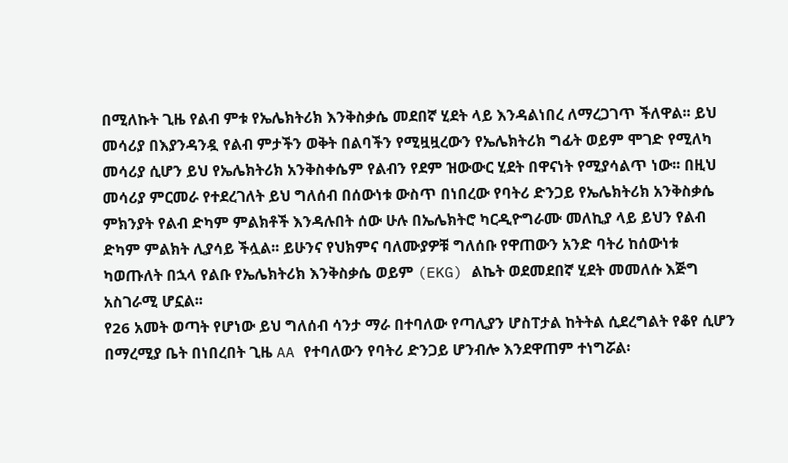በሚለኩት ጊዜ የልብ ምቱ የኤሌክትሪክ እንቅስቃሴ መደበኛ ሂደት ላይ እንዳልነበረ ለማረጋገጥ ችለዋል፡፡ ይህ መሳሪያ በእያንዳንዷ የልብ ምታችን ወቅት በልባችን የሚዟዟረውን የኤሌክትሪክ ግፊት ወይም ሞገድ የሚለካ መሳሪያ ሲሆን ይህ የኤሌክትሪክ አንቅስቀሴም የልብን የደም ዝውውር ሂደት በዋናነት የሚያሳልጥ ነው፡፡ በዚህ መሳሪያ ምርመራ የተደረገለት ይህ ግለሰብ በሰውነቱ ውስጥ በነበረው የባትሪ ድንጋይ የኤሌክትሪክ አንቅስቃሴ ምክንያት የልብ ድካም ምልክቶች እንዳሉበት ሰው ሁሉ በኤሌክትሮ ካርዲዮግራሙ መለኪያ ላይ ይህን የልብ ድካም ምልክት ሊያሳይ ችሏል፡፡ ይሁንና የህክምና ባለሙያዎቹ ግለሰቡ የዋጠውን አንድ ባትሪ ከሰውነቱ ካወጡለት በኋላ የልቡ የኤሌክትሪክ እንቅስቃሴ ወይም (EKG) ልኬት ወደመደበኛ ሂደት መመለሱ እጅግ አስገራሚ ሆኗል፡፡
የ26 አመት ወጣት የሆነው ይህ ግለሰብ ሳንታ ማራ በተባለው የጣሊያን ሆስፐታል ከትትል ሲደረግልት የቆየ ሲሆን በማረሚያ ቤት በነበረበት ጊዜ AA የተባለውን የባትሪ ድንጋይ ሆንብሎ እንደዋጠም ተነግሯል፡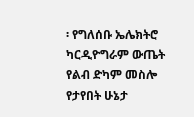፡ የግለሰቡ ኤሌክትሮ ካርዲዮግራም ውጤት የልብ ድካም መስሎ የታየበት ሁኔታ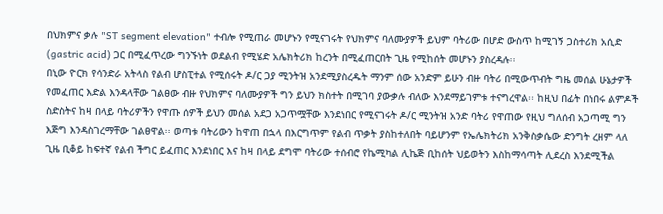በህክምና ቃሉ "ST segment elevation" ተብሎ የሚጠራ መሆኑን የሚናገሩት የህክምና ባለሙያዎች ይህም ባትሪው በሆድ ውስጥ ከሚገኝ ጋስተሪክ አሲድ (gastric acid) ጋር በሚፈጥረው ግንኙነት ወደልብ የሚሄድ አሌክትሪክ ከረንት በሚፈጠርበት ጊዜ የሚከሰት መሆኑን ያስረዳሉ፡፡
በኒው ዮርክ የሳንድራ አትላስ የልብ ሆስፒተል የሚሰሩት ዶ/ር ጋያ ሚንትዝ አንደሚያስረዱት ማንም ሰው አንድም ይሁን ብዙ ባትሪ በሚውጥብት ግዜ መሰል ሁኔታዎች የመፈጠር እድል እንዳላቸው ገልፀው ብዙ የህክምና ባለሙያዎች ግን ይህን ክስተት በሚገባ ያውቃሉ ብለው እንደማይገምቱ ተናግረዋል፡፡ ከዚህ በፊት በነበሩ ልምዶች ስድስትና ከዛ በላይ ባትሪዎችን የዋጡ ሰዎች ይህን መሰል አደጋ አጋጥሟቸው እንደነበር የሚናገሩት ዶ/ር ሚንትዝ አንድ ባትሪ የዋጠው የዚህ ግለሰብ አጋጣሚ ግን እጅግ እንዳስገረማቸው ገልፀዋል፡፡ ወጣቱ ባትሪውን ከዋጠ በኋላ በእርግጥም የልብ ጥቃት ያስከተለበት ባይሆንም የኤሌክትሪክ አንቅስቃሴው ድንግት ረዘም ላለ ጊዜ ቢቆይ ከፍተኛ የልብ ችግር ይፈጠር እንደነበር እና ከዛ በላይ ደግሞ ባትሪው ተሰብሮ የኬሚካል ሊኬጅ ቢከሰት ህይወትን እስከማሳጣት ሊደረስ እንደሚችል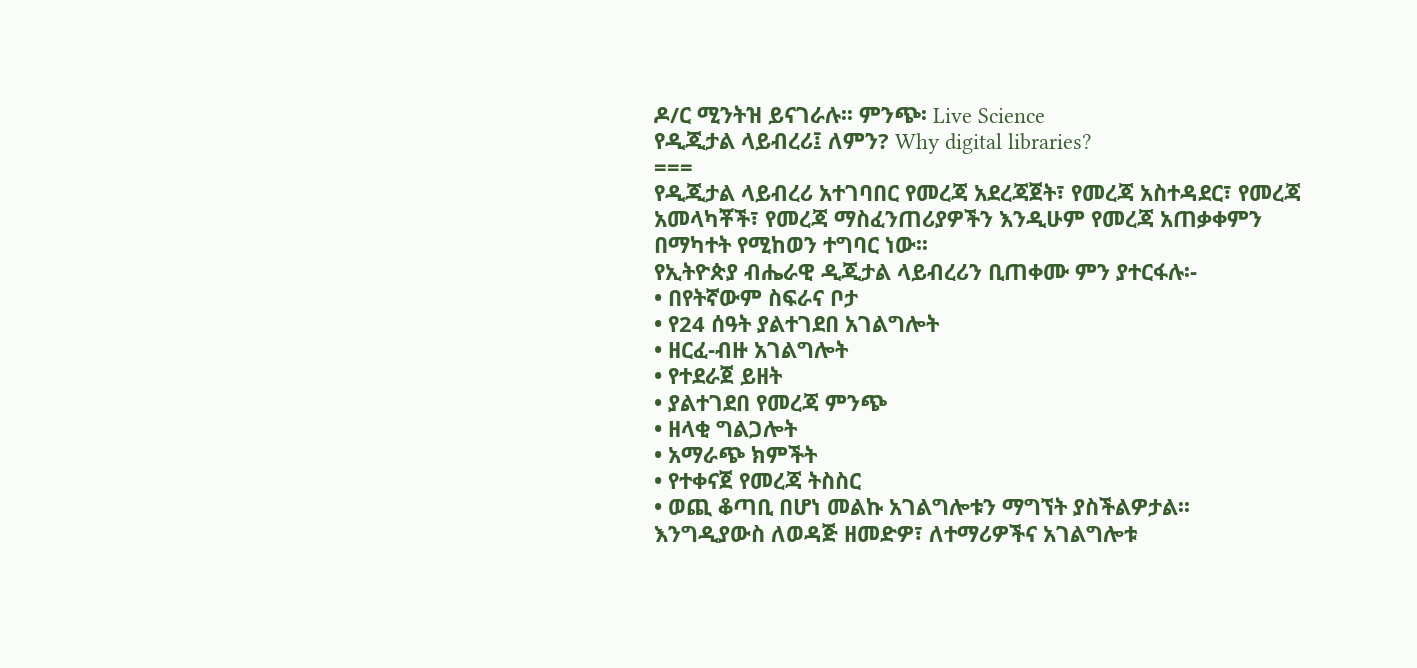ዶ/ር ሚንትዝ ይናገራሉ፡፡ ምንጭ፡ Live Science
የዲጂታል ላይብረሪ፤ ለምን? Why digital libraries?
===
የዲጂታል ላይብረሪ አተገባበር የመረጃ አደረጃጀት፣ የመረጃ አስተዳደር፣ የመረጃ አመላካቾች፣ የመረጃ ማስፈንጠሪያዎችን እንዲሁም የመረጃ አጠቃቀምን በማካተት የሚከወን ተግባር ነው፡፡
የኢትዮጵያ ብሔራዊ ዲጂታል ላይብረሪን ቢጠቀሙ ምን ያተርፋሉ፡-
• በየትኛውም ስፍራና ቦታ
• የ24 ሰዓት ያልተገደበ አገልግሎት
• ዘርፈ-ብዙ አገልግሎት
• የተደራጀ ይዘት
• ያልተገደበ የመረጃ ምንጭ
• ዘላቂ ግልጋሎት
• አማራጭ ክምችት
• የተቀናጀ የመረጃ ትስስር
• ወጪ ቆጣቢ በሆነ መልኩ አገልግሎቱን ማግኘት ያስችልዎታል፡፡
እንግዲያውስ ለወዳጅ ዘመድዎ፣ ለተማሪዎችና አገልግሎቱ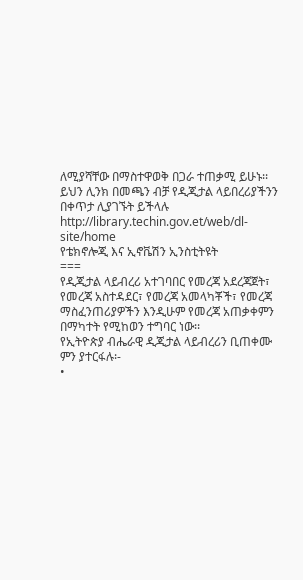ለሚያሻቸው በማስተዋወቅ በጋራ ተጠቃሚ ይሁኑ፡፡
ይህን ሊንክ በመጫን ብቻ የዲጂታል ላይበረሪያችንን በቀጥታ ሊያገኙት ይችላሉ http://library.techin.gov.et/web/dl-site/home
የቴክኖሎጂ እና ኢኖቬሽን ኢንስቲትዩት
===
የዲጂታል ላይብረሪ አተገባበር የመረጃ አደረጃጀት፣ የመረጃ አስተዳደር፣ የመረጃ አመላካቾች፣ የመረጃ ማስፈንጠሪያዎችን እንዲሁም የመረጃ አጠቃቀምን በማካተት የሚከወን ተግባር ነው፡፡
የኢትዮጵያ ብሔራዊ ዲጂታል ላይብረሪን ቢጠቀሙ ምን ያተርፋሉ፡-
•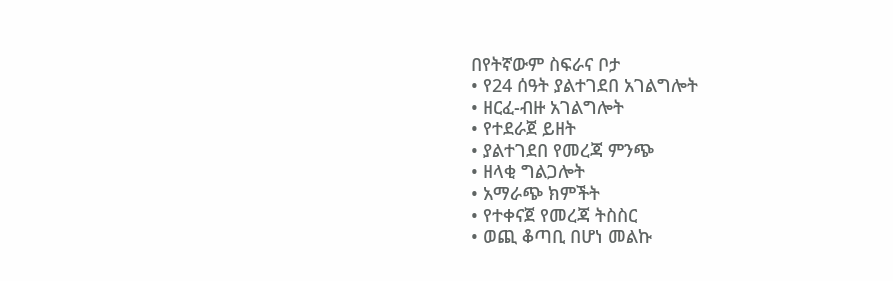በየትኛውም ስፍራና ቦታ
• የ24 ሰዓት ያልተገደበ አገልግሎት
• ዘርፈ-ብዙ አገልግሎት
• የተደራጀ ይዘት
• ያልተገደበ የመረጃ ምንጭ
• ዘላቂ ግልጋሎት
• አማራጭ ክምችት
• የተቀናጀ የመረጃ ትስስር
• ወጪ ቆጣቢ በሆነ መልኩ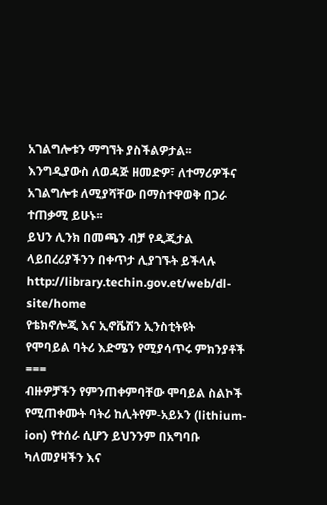አገልግሎቱን ማግኘት ያስችልዎታል፡፡
እንግዲያውስ ለወዳጅ ዘመድዎ፣ ለተማሪዎችና አገልግሎቱ ለሚያሻቸው በማስተዋወቅ በጋራ ተጠቃሚ ይሁኑ፡፡
ይህን ሊንክ በመጫን ብቻ የዲጂታል ላይበረሪያችንን በቀጥታ ሊያገኙት ይችላሉ http://library.techin.gov.et/web/dl-site/home
የቴክኖሎጂ እና ኢኖቬሽን ኢንስቲትዩት
የሞባይል ባትሪ እድሜን የሚያሳጥሩ ምክንያቶች
===
ብዙዎቻችን የምንጠቀምባቸው ሞባይል ስልኮች የሚጠቀሙት ባትሪ ከሊትየም-አይኦን (lithium-ion) የተሰራ ሲሆን ይህንንም በአግባቡ ካለመያዛችን እና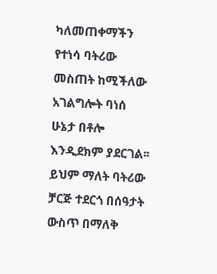ካለመጠቀማችን የተነሳ ባትሪው መስጠት ከሚችለው አገልግሎት ባነሰ ሁኔታ በቶሎ እንዲደክም ያደርገል፡፡ ይህም ማለት ባትሪው ቻርጅ ተደርጎ በሰዓታት ውስጥ በማለቅ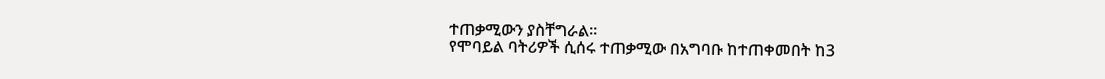ተጠቃሚውን ያስቸግራል፡፡
የሞባይል ባትሪዎች ሲሰሩ ተጠቃሚው በአግባቡ ከተጠቀመበት ከ3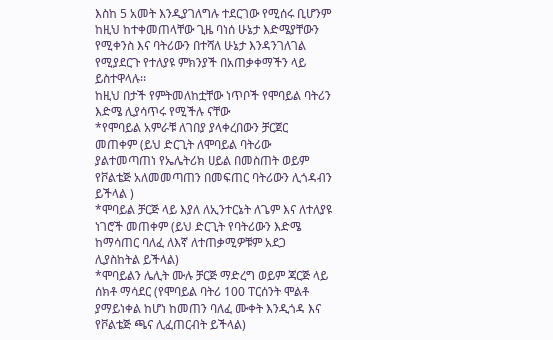እስከ 5 አመት እንዲያገለግሉ ተደርገው የሚሰሩ ቢሆንም ከዚህ ከተቀመጠላቸው ጊዜ ባነሰ ሁኔታ እድሜያቸውን የሚቀንስ እና ባትሪውን በተሻለ ሁኔታ እንዳንገለገል የሚያደርጉ የተለያዩ ምክንያች በአጠቃቀማችን ላይ ይስተዋላሉ፡፡
ከዚህ በታች የምትመለከቷቸው ነጥቦች የሞባይል ባትሪን እድሜ ሊያሳጥሩ የሚችሉ ናቸው
*የሞባይል አምራቹ ለገበያ ያላቀረበውን ቻርጀር መጠቀም (ይህ ድርጊት ለሞባይል ባትሪው ያልተመጣጠነ የኤሌትሪክ ሀይል በመስጠት ወይም የቮልቴጅ አለመመጣጠን በመፍጠር ባትሪውን ሊጎዳብን ይችላል )
*ሞባይል ቻርጅ ላይ እያለ ለኢንተርኔት ለጌም እና ለተለያዩ ነገሮች መጠቀም (ይህ ድርጊት የባትሪውን እድሜ ከማሳጠር ባለፈ ለእኛ ለተጠቃሚዎቹም አደጋ ሊያስከትል ይችላል)
*ሞባይልን ሌሊት ሙሉ ቻርጅ ማድረግ ወይም ጃርጅ ላይ ሰክቶ ማሳደር (የሞባይል ባትሪ 100 ፐርሰንት ሞልቶ ያማይነቀል ከሆነ ከመጠን ባለፈ ሙቀት እንዲጎዳ እና የቮልቴጅ ጫና ሊፈጠርብት ይችላል)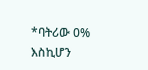*ባትሪው 0% እስኪሆን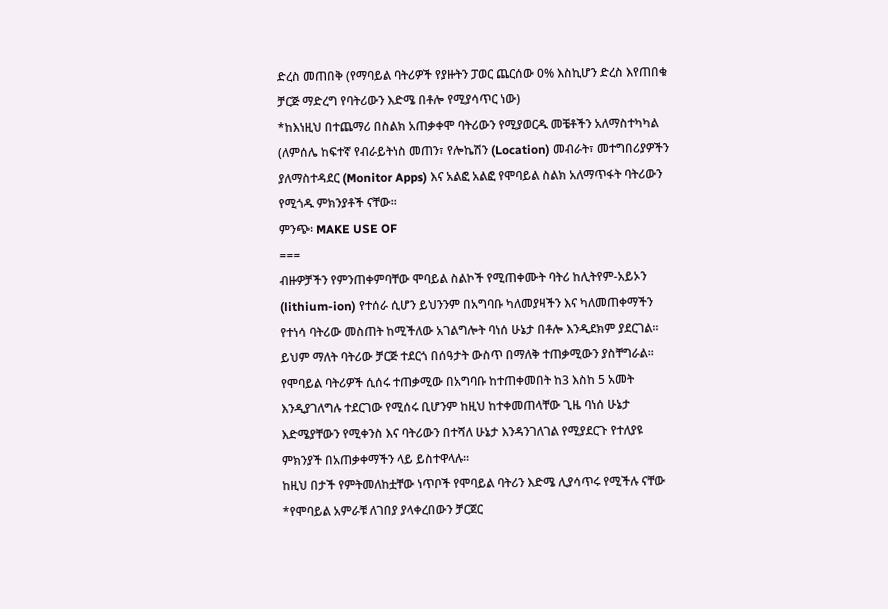ድረስ መጠበቅ (የማባይል ባትሪዎች የያዙትን ፓወር ጨርሰው 0% እስኪሆን ድረስ እየጠበቁ ቻርጅ ማድረግ የባትሪውን እድሜ በቶሎ የሚያሳጥር ነው)
*ከእነዚህ በተጨማሪ በስልክ አጠቃቀሞ ባትሪውን የሚያወርዱ መቼቶችን አለማስተካካል (ለምሰሌ ከፍተኛ የብራይትነስ መጠን፣ የሎኬሽን (Location) መብራት፣ መተግበሪያዎችን ያለማስተዳደር (Monitor Apps) እና አልፎ አልፎ የሞባይል ስልክ አለማጥፋት ባትሪውን የሚጎዱ ምክንያቶች ናቸው፡፡
ምንጭ፡ MAKE USE OF
===
ብዙዎቻችን የምንጠቀምባቸው ሞባይል ስልኮች የሚጠቀሙት ባትሪ ከሊትየም-አይኦን (lithium-ion) የተሰራ ሲሆን ይህንንም በአግባቡ ካለመያዛችን እና ካለመጠቀማችን የተነሳ ባትሪው መስጠት ከሚችለው አገልግሎት ባነሰ ሁኔታ በቶሎ እንዲደክም ያደርገል፡፡ ይህም ማለት ባትሪው ቻርጅ ተደርጎ በሰዓታት ውስጥ በማለቅ ተጠቃሚውን ያስቸግራል፡፡
የሞባይል ባትሪዎች ሲሰሩ ተጠቃሚው በአግባቡ ከተጠቀመበት ከ3 እስከ 5 አመት እንዲያገለግሉ ተደርገው የሚሰሩ ቢሆንም ከዚህ ከተቀመጠላቸው ጊዜ ባነሰ ሁኔታ እድሜያቸውን የሚቀንስ እና ባትሪውን በተሻለ ሁኔታ እንዳንገለገል የሚያደርጉ የተለያዩ ምክንያች በአጠቃቀማችን ላይ ይስተዋላሉ፡፡
ከዚህ በታች የምትመለከቷቸው ነጥቦች የሞባይል ባትሪን እድሜ ሊያሳጥሩ የሚችሉ ናቸው
*የሞባይል አምራቹ ለገበያ ያላቀረበውን ቻርጀር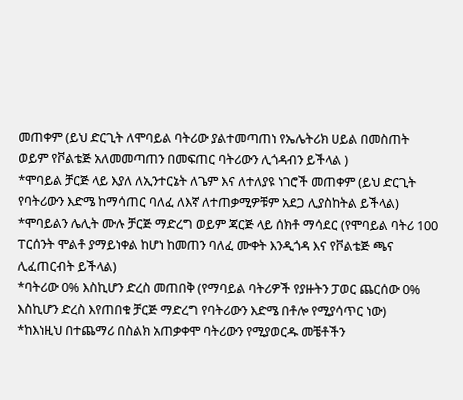መጠቀም (ይህ ድርጊት ለሞባይል ባትሪው ያልተመጣጠነ የኤሌትሪክ ሀይል በመስጠት ወይም የቮልቴጅ አለመመጣጠን በመፍጠር ባትሪውን ሊጎዳብን ይችላል )
*ሞባይል ቻርጅ ላይ እያለ ለኢንተርኔት ለጌም እና ለተለያዩ ነገሮች መጠቀም (ይህ ድርጊት የባትሪውን እድሜ ከማሳጠር ባለፈ ለእኛ ለተጠቃሚዎቹም አደጋ ሊያስከትል ይችላል)
*ሞባይልን ሌሊት ሙሉ ቻርጅ ማድረግ ወይም ጃርጅ ላይ ሰክቶ ማሳደር (የሞባይል ባትሪ 100 ፐርሰንት ሞልቶ ያማይነቀል ከሆነ ከመጠን ባለፈ ሙቀት እንዲጎዳ እና የቮልቴጅ ጫና ሊፈጠርብት ይችላል)
*ባትሪው 0% እስኪሆን ድረስ መጠበቅ (የማባይል ባትሪዎች የያዙትን ፓወር ጨርሰው 0% እስኪሆን ድረስ እየጠበቁ ቻርጅ ማድረግ የባትሪውን እድሜ በቶሎ የሚያሳጥር ነው)
*ከእነዚህ በተጨማሪ በስልክ አጠቃቀሞ ባትሪውን የሚያወርዱ መቼቶችን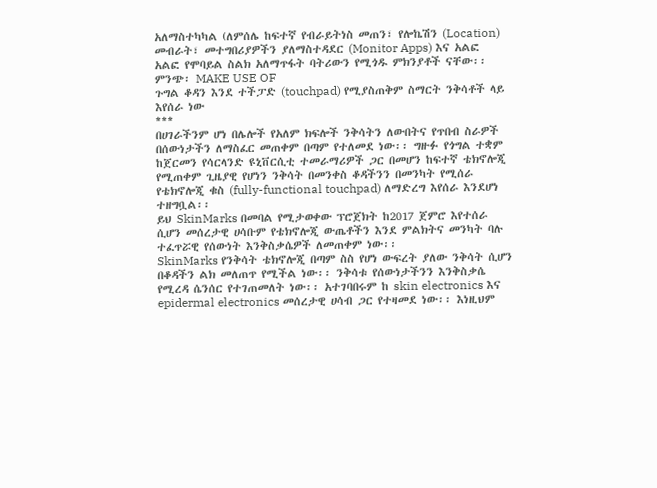አለማስተካካል (ለምሰሌ ከፍተኛ የብራይትነስ መጠን፣ የሎኬሽን (Location) መብራት፣ መተግበሪያዎችን ያለማስተዳደር (Monitor Apps) እና አልፎ አልፎ የሞባይል ስልክ አለማጥፋት ባትሪውን የሚጎዱ ምክንያቶች ናቸው፡፡
ምንጭ፡ MAKE USE OF
ጉግል ቆዳን እንደ ተችፓድ (touchpad) የሚያስጠቅም ስማርት ንቅሳቶች ላይ እየሰራ ነው
***
በሀገራችንም ሆነ በሌሎች የአለም ክፍሎች ንቅሳትን ለውበትና የጥበብ ስራዎች በሰውነታችን ለማስፈር መጠቀም በጣም የተለመደ ነው፡፡ ግዙፉ የጎግል ተቋም ከጀርመን የሳርላንድ ዩኒቨርሲቲ ተመራማሪዎች ጋር በመሆን ከፍተኛ ቴክኖሎጂ የሚጠቀም ጊዜያዊ የሆነን ንቅሳት በመንቀስ ቆዳችንን በመንካት የሚሰራ የቴክኖሎጂ ቁስ (fully-functional touchpad) ለማድረግ እየሰራ እንደሆነ ተዘግቧል፡፡
ይህ SkinMarks በመባል የሚታወቀው ፕሮጀክት ከ2017 ጀምሮ እየተሰራ ሲሆን መሰረታዊ ሀሳቡም የቴክኖሎጂ ውጤቶችን እንደ ምልክትና መንካት ባሉ ተፈጥሯዊ የሰውነት እንቅስቃሴዎች ለመጠቀም ነው፡፡
SkinMarks የንቅሳት ቴክኖሎጂ በጣም ስስ የሆነ ውፍረት ያለው ንቅሳት ሲሆን በቆዳችን ልክ መለጠጥ የሚችል ነው፡፡ ንቅሳቱ የሰውነታችንን እንቅስቃሴ የሚረዳ ሴንሰር የተገጠመለት ነው፡፡ አተገባበሩም ከ skin electronics እና epidermal electronics መሰረታዊ ሀሳብ ጋር የተዛመደ ነው፡፡ እነዚህም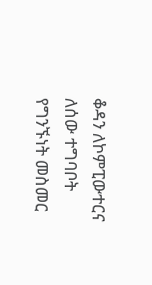ቆዳን ለኮምፒውተርና ለሰው ተግባቦት የግንኙነት መስመር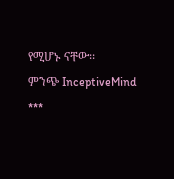የሚሆኑ ናቸው፡፡
ምንጭ InceptiveMind
***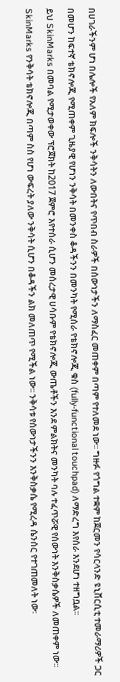በሀገራችንም ሆነ በሌሎች የአለም ክፍሎች ንቅሳትን ለውበትና የጥበብ ስራዎች በሰውነታችን ለማስፈር መጠቀም በጣም የተለመደ ነው፡፡ ግዙፉ የጎግል ተቋም ከጀርመን የሳርላንድ ዩኒቨርሲቲ ተመራማሪዎች ጋር በመሆን ከፍተኛ ቴክኖሎጂ የሚጠቀም ጊዜያዊ የሆነን ንቅሳት በመንቀስ ቆዳችንን በመንካት የሚሰራ የቴክኖሎጂ ቁስ (fully-functional touchpad) ለማድረግ እየሰራ እንደሆነ ተዘግቧል፡፡
ይህ SkinMarks በመባል የሚታወቀው ፕሮጀክት ከ2017 ጀምሮ እየተሰራ ሲሆን መሰረታዊ ሀሳቡም የቴክኖሎጂ ውጤቶችን እንደ ምልክትና መንካት ባሉ ተፈጥሯዊ የሰውነት እንቅስቃሴዎች ለመጠቀም ነው፡፡
SkinMarks የንቅሳት ቴክኖሎጂ በጣም ስስ የሆነ ውፍረት ያለው ንቅሳት ሲሆን በቆዳችን ልክ መለጠጥ የሚችል ነው፡፡ ንቅሳቱ የሰውነታችንን እንቅስቃሴ የሚረዳ ሴንሰር የተገጠመለት ነው፡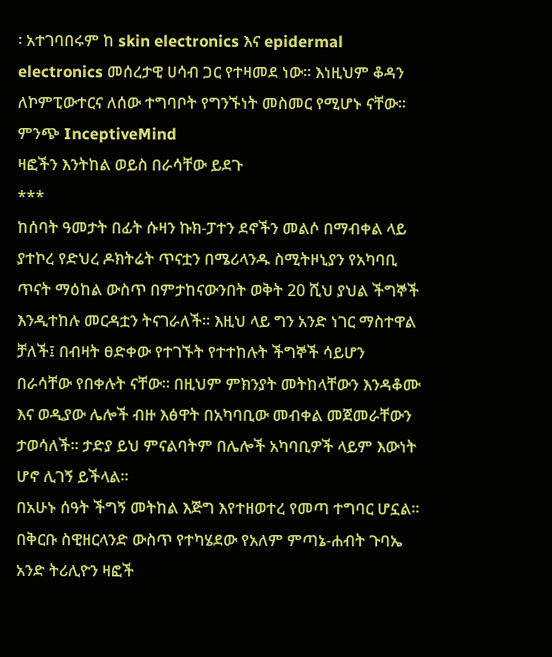፡ አተገባበሩም ከ skin electronics እና epidermal electronics መሰረታዊ ሀሳብ ጋር የተዛመደ ነው፡፡ እነዚህም ቆዳን ለኮምፒውተርና ለሰው ተግባቦት የግንኙነት መስመር የሚሆኑ ናቸው፡፡
ምንጭ InceptiveMind
ዛፎችን እንትከል ወይስ በራሳቸው ይደጉ
***
ከሰባት ዓመታት በፊት ሱዛን ኩክ-ፓተን ደኖችን መልሶ በማብቀል ላይ ያተኮረ የድህረ ዶክትሬት ጥናቷን በሜሪላንዱ ስሚትዞኒያን የአካባቢ ጥናት ማዕከል ውስጥ በምታከናውንበት ወቅት 20 ሺህ ያህል ችግኞች እንዲተከሉ መርዳቷን ትናገራለች፡፡ እዚህ ላይ ግን አንድ ነገር ማስተዋል ቻለች፤ በብዛት ፀድቀው የተገኙት የተተከሉት ችግኞች ሳይሆን በራሳቸው የበቀሉት ናቸው፡፡ በዚህም ምክንያት መትከላቸውን እንዳቆሙ እና ወዲያው ሌሎች ብዙ እፅዋት በአካባቢው መብቀል መጀመራቸውን ታወሳለች፡፡ ታድያ ይህ ምናልባትም በሌሎች አካባቢዎች ላይም እውነት ሆኖ ሊገኝ ይችላል፡፡
በአሁኑ ሰዓት ችግኝ መትከል እጅግ እየተዘወተረ የመጣ ተግባር ሆኗል፡፡ በቅርቡ ስዊዘርላንድ ውስጥ የተካሄደው የአለም ምጣኔ-ሐብት ጉባኤ አንድ ትሪሊዮን ዛፎች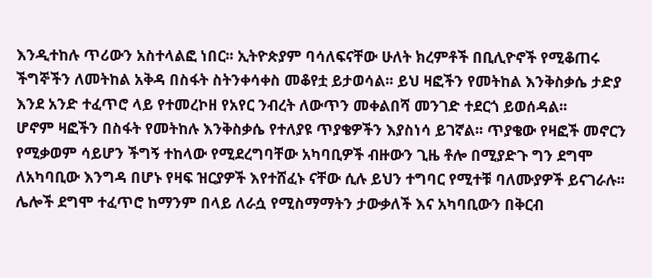እንዲተከሉ ጥሪውን አስተላልፎ ነበር፡፡ ኢትዮጵያም ባሳለፍናቸው ሁለት ክረምቶች በቢሊዮኖች የሚቆጠሩ ችግኞችን ለመትከል አቅዳ በስፋት ስትንቀሳቀስ መቆየቷ ይታወሳል፡፡ ይህ ዛፎችን የመትከል እንቅስቃሴ ታድያ እንደ አንድ ተፈጥሮ ላይ የተመረኮዘ የአየር ንብረት ለውጥን መቀልበሻ መንገድ ተደርጎ ይወሰዳል፡፡
ሆኖም ዛፎችን በስፋት የመትከሉ እንቅስቃሴ የተለያዩ ጥያቄዎችን እያስነሳ ይገኛል፡፡ ጥያቄው የዛፎች መኖርን የሚቃወም ሳይሆን ችግኝ ተከላው የሚደረግባቸው አካባቢዎች ብዙውን ጊዜ ቶሎ በሚያድጉ ግን ደግሞ ለአካባቢው እንግዳ በሆኑ የዛፍ ዝርያዎች እየተሸፈኑ ናቸው ሲሉ ይህን ተግባር የሚተቹ ባለሙያዎች ይናገራሉ፡፡ ሌሎች ደግሞ ተፈጥሮ ከማንም በላይ ለራሷ የሚስማማትን ታውቃለች እና አካባቢውን በቅርብ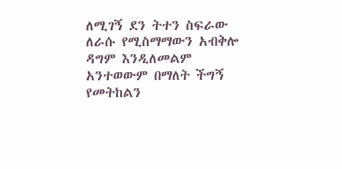ለሚገኝ ደን ትተን ስፍራው ለራሱ የሚስማማውን አብቅሎ ዳግም እንዲለመልም አንተወውም በማለት ችግኝ የመትከልን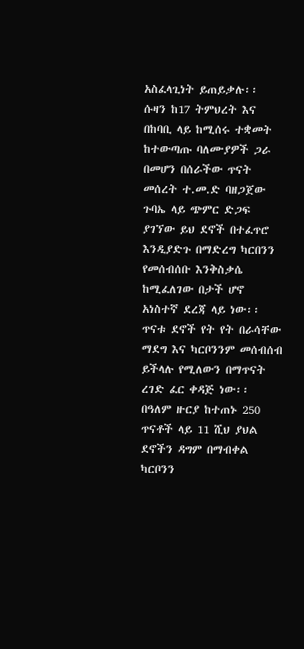አስፈላጊነት ይጠይቃሉ፡፡
ሱዛን ከ17 ትምህረት እና በከባቢ ላይ ከሚሰሩ ተቋመት ከተውጣጡ ባለሙያዎች ጋራ በመሆን በሰራችው ጥናት መሰረት ተ.መ.ድ ባዘጋጀው ጉባኤ ላይ ጭምር ድጋፍ ያገኘው ይህ ደኖች በተፈጥሮ እንዲያድጉ በማድረግ ካርበንን የመሰብሰቡ እንቅስቃሴ ከሚፈለገው በታች ሆኖ አነስተኛ ደረጃ ላይ ነው፡፡
ጥናቱ ደኖች የት የት በራሳቸው ማደግ እና ካርቦንንም መሰብሰብ ይችላሉ የሚለውን በማጥናት ረገድ ፈር ቀዳጅ ነው፡፡ በዓለም ዙርያ ከተጠኑ 250 ጥናቶች ላይ 11 ሺህ ያህል ደኖችን ዳግም በማብቀል ካርቦንን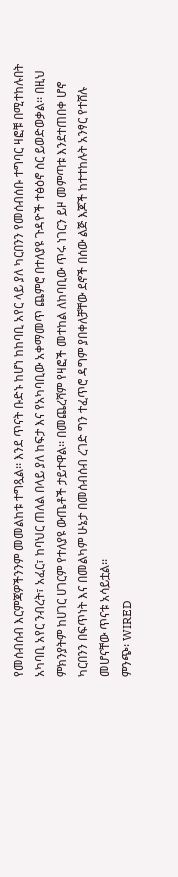የመሰብሰብ እርምጃዎችንንም መመልከቱ ተግጿል፡፡ እንደ ጥናት ቡድኑ ከሆነ ከከባቢ አየር ላይ ያለ ካርበንን የመሰብሰቡ ተግባር ዛፎቹ በሚተከሉበት አካባቢ አየር ንብረት፣ አፈር፣ ከባህር ጠለል በላይ ያለ ከፍታ እና የአካባቢው አቀማመጥ ጨምሮ በተለያዩ ጉዳዮች ተፅዕኖ ስር ይወድወቃል፡፡ በዚህ ምክንያትም ከሀገር ሀገርም የተለያዩ ውጤቶች ታይተዋል፡፡ በመጨረሻም የዛፎች መተከል ለከባቢው ጥሩ ነገርን ይዞ መምጣቱ እንደተጠበቀ ሆኖ ካርበንን በፍጥነት እና በመልካም ሁኔታ በመሰብሰብ ረገድ ግን ተፈጥሮ ዳግም ያበቀለቻቸው ደኖች በሰው ልጅ እጆች ከተተከሉት አንፃር የተሸሉ መሆናቸው ጥናቱ አሳይቷል፡፡
ምንጭ፡ WIRED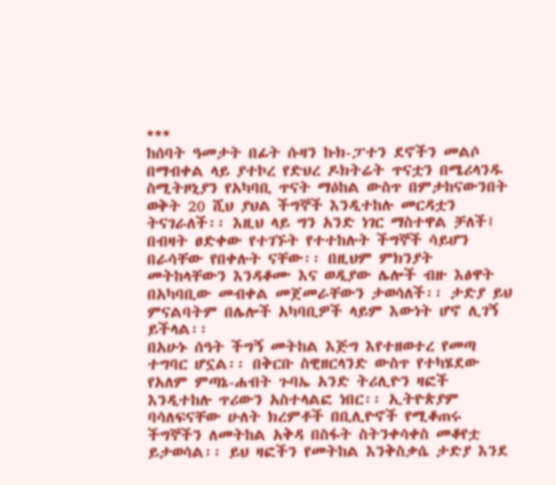***
ከሰባት ዓመታት በፊት ሱዛን ኩክ-ፓተን ደኖችን መልሶ በማብቀል ላይ ያተኮረ የድህረ ዶክትሬት ጥናቷን በሜሪላንዱ ስሚትዞኒያን የአካባቢ ጥናት ማዕከል ውስጥ በምታከናውንበት ወቅት 20 ሺህ ያህል ችግኞች እንዲተከሉ መርዳቷን ትናገራለች፡፡ እዚህ ላይ ግን አንድ ነገር ማስተዋል ቻለች፤ በብዛት ፀድቀው የተገኙት የተተከሉት ችግኞች ሳይሆን በራሳቸው የበቀሉት ናቸው፡፡ በዚህም ምክንያት መትከላቸውን እንዳቆሙ እና ወዲያው ሌሎች ብዙ እፅዋት በአካባቢው መብቀል መጀመራቸውን ታወሳለች፡፡ ታድያ ይህ ምናልባትም በሌሎች አካባቢዎች ላይም እውነት ሆኖ ሊገኝ ይችላል፡፡
በአሁኑ ሰዓት ችግኝ መትከል እጅግ እየተዘወተረ የመጣ ተግባር ሆኗል፡፡ በቅርቡ ስዊዘርላንድ ውስጥ የተካሄደው የአለም ምጣኔ-ሐብት ጉባኤ አንድ ትሪሊዮን ዛፎች እንዲተከሉ ጥሪውን አስተላልፎ ነበር፡፡ ኢትዮጵያም ባሳለፍናቸው ሁለት ክረምቶች በቢሊዮኖች የሚቆጠሩ ችግኞችን ለመትከል አቅዳ በስፋት ስትንቀሳቀስ መቆየቷ ይታወሳል፡፡ ይህ ዛፎችን የመትከል እንቅስቃሴ ታድያ እንደ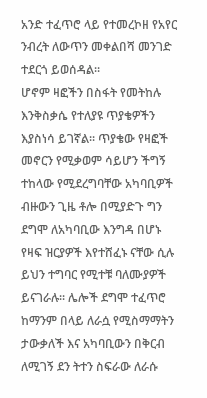አንድ ተፈጥሮ ላይ የተመረኮዘ የአየር ንብረት ለውጥን መቀልበሻ መንገድ ተደርጎ ይወሰዳል፡፡
ሆኖም ዛፎችን በስፋት የመትከሉ እንቅስቃሴ የተለያዩ ጥያቄዎችን እያስነሳ ይገኛል፡፡ ጥያቄው የዛፎች መኖርን የሚቃወም ሳይሆን ችግኝ ተከላው የሚደረግባቸው አካባቢዎች ብዙውን ጊዜ ቶሎ በሚያድጉ ግን ደግሞ ለአካባቢው እንግዳ በሆኑ የዛፍ ዝርያዎች እየተሸፈኑ ናቸው ሲሉ ይህን ተግባር የሚተቹ ባለሙያዎች ይናገራሉ፡፡ ሌሎች ደግሞ ተፈጥሮ ከማንም በላይ ለራሷ የሚስማማትን ታውቃለች እና አካባቢውን በቅርብ ለሚገኝ ደን ትተን ስፍራው ለራሱ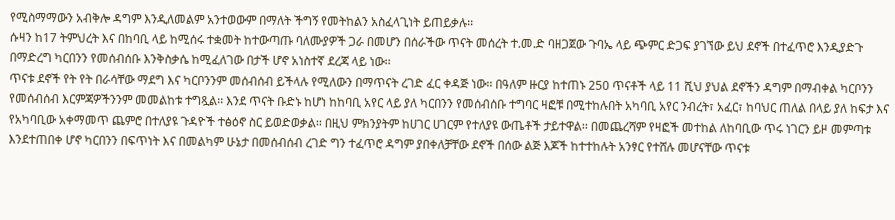የሚስማማውን አብቅሎ ዳግም እንዲለመልም አንተወውም በማለት ችግኝ የመትከልን አስፈላጊነት ይጠይቃሉ፡፡
ሱዛን ከ17 ትምህረት እና በከባቢ ላይ ከሚሰሩ ተቋመት ከተውጣጡ ባለሙያዎች ጋራ በመሆን በሰራችው ጥናት መሰረት ተ.መ.ድ ባዘጋጀው ጉባኤ ላይ ጭምር ድጋፍ ያገኘው ይህ ደኖች በተፈጥሮ እንዲያድጉ በማድረግ ካርበንን የመሰብሰቡ እንቅስቃሴ ከሚፈለገው በታች ሆኖ አነስተኛ ደረጃ ላይ ነው፡፡
ጥናቱ ደኖች የት የት በራሳቸው ማደግ እና ካርቦንንም መሰብሰብ ይችላሉ የሚለውን በማጥናት ረገድ ፈር ቀዳጅ ነው፡፡ በዓለም ዙርያ ከተጠኑ 250 ጥናቶች ላይ 11 ሺህ ያህል ደኖችን ዳግም በማብቀል ካርቦንን የመሰብሰብ እርምጃዎችንንም መመልከቱ ተግጿል፡፡ እንደ ጥናት ቡድኑ ከሆነ ከከባቢ አየር ላይ ያለ ካርበንን የመሰብሰቡ ተግባር ዛፎቹ በሚተከሉበት አካባቢ አየር ንብረት፣ አፈር፣ ከባህር ጠለል በላይ ያለ ከፍታ እና የአካባቢው አቀማመጥ ጨምሮ በተለያዩ ጉዳዮች ተፅዕኖ ስር ይወድወቃል፡፡ በዚህ ምክንያትም ከሀገር ሀገርም የተለያዩ ውጤቶች ታይተዋል፡፡ በመጨረሻም የዛፎች መተከል ለከባቢው ጥሩ ነገርን ይዞ መምጣቱ እንደተጠበቀ ሆኖ ካርበንን በፍጥነት እና በመልካም ሁኔታ በመሰብሰብ ረገድ ግን ተፈጥሮ ዳግም ያበቀለቻቸው ደኖች በሰው ልጅ እጆች ከተተከሉት አንፃር የተሸሉ መሆናቸው ጥናቱ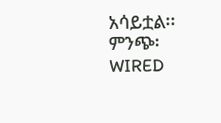አሳይቷል፡፡
ምንጭ፡ WIRED